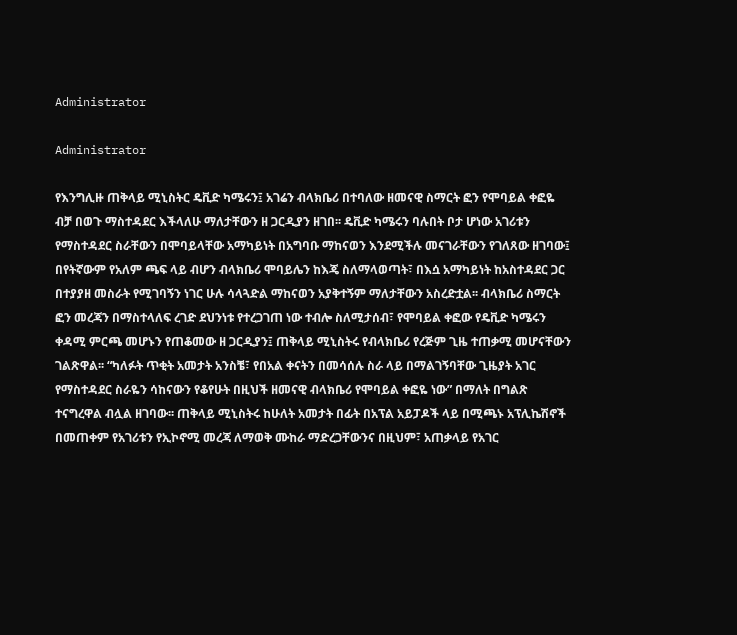Administrator

Administrator

የእንግሊዙ ጠቅላይ ሚኒስትር ዴቪድ ካሜሩን፤ አገሬን ብላክቤሪ በተባለው ዘመናዊ ስማርት ፎን የሞባይል ቀፎዬ ብቻ በወጉ ማስተዳደር እችላለሁ ማለታቸውን ዘ ጋርዲያን ዘገበ፡፡ ዴቪድ ካሜሩን ባሉበት ቦታ ሆነው አገሪቱን የማስተዳደር ስራቸውን በሞባይላቸው አማካይነት በአግባቡ ማከናወን እንደሚችሉ መናገራቸውን የገለጸው ዘገባው፤ በየትኛውም የአለም ጫፍ ላይ ብሆን ብላክቤሪ ሞባይሌን ከእጄ ስለማላወጣት፣ በእሷ አማካይነት ከአስተዳደር ጋር በተያያዘ መስራት የሚገባኝን ነገር ሁሉ ሳላጓድል ማከናወን አያቅተኝም ማለታቸውን አስረድቷል፡፡ ብላክቤሪ ስማርት ፎን መረጃን በማስተላለፍ ረገድ ደህንነቱ የተረጋገጠ ነው ተብሎ ስለሚታሰብ፣ የሞባይል ቀፎው የዴቪድ ካሜሩን ቀዳሚ ምርጫ መሆኑን የጠቆመው ዘ ጋርዲያን፤ ጠቅላይ ሚኒስትሩ የብላክቤሪ የረጅም ጊዜ ተጠቃሚ መሆናቸውን ገልጽዋል፡፡ “ካለፉት ጥቂት አመታት አንስቼ፣ የበአል ቀናትን በመሳሰሉ ስራ ላይ በማልገኝባቸው ጊዜያት አገር የማስተዳደር ስራዬን ሳከናውን የቆየሁት በዚህች ዘመናዊ ብላክቤሪ የሞባይል ቀፎዬ ነው” በማለት በግልጽ ተናግረዋል ብሏል ዘገባው፡፡ ጠቅላይ ሚኒስትሩ ከሁለት አመታት በፊት በአፕል አይፓዶች ላይ በሚጫኑ አፕሊኬሽኖች በመጠቀም የአገሪቱን የኢኮኖሚ መረጃ ለማወቅ ሙከራ ማድረጋቸውንና በዚህም፣ አጠቃላይ የአገር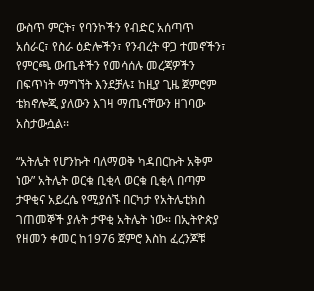ውስጥ ምርት፣ የባንኮችን የብድር አሰጣጥ አሰራር፣ የስራ ዕድሎችን፣ የንብረት ዋጋ ተመኖችን፣ የምርጫ ውጤቶችን የመሳሰሉ መረጃዎችን በፍጥነት ማግኘት እንደቻሉ፤ ከዚያ ጊዜ ጀምሮም ቴክኖሎጂ ያለውን እገዛ ማጤናቸውን ዘገባው አስታውሷል፡፡

“አትሌት የሆንኩት ባለማወቅ ካዳበርኩት አቅም ነው” አትሌት ወርቁ ቢቂላ ወርቁ ቢቂላ በጣም ታዋቂና አይረሴ የሚያሰኙ በርካታ የአትሌቲክስ ገጠመኞች ያሉት ታዋቂ አትሌት ነው፡፡ በኢትዮጵያ የዘመን ቀመር ከ1976 ጀምሮ እስከ ፈረንጆቹ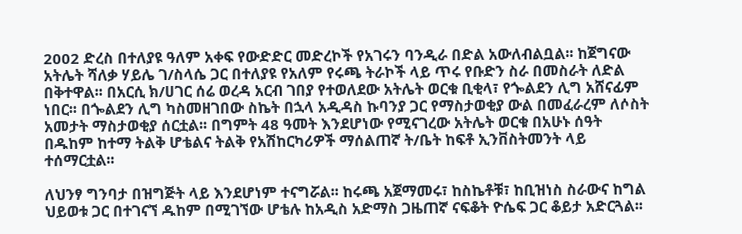2002 ድረስ በተለያዩ ዓለም አቀፍ የውድድር መድረኮች የአገሩን ባንዲራ በድል አውለብልቧል፡፡ ከጀግናው አትሌት ሻለቃ ሃይሌ ገ/ስላሴ ጋር በተለያዩ የአለም የሩጫ ትራኮች ላይ ጥሩ የቡድን ስራ በመስራት ለድል በቅተዋል፡፡ በአርሲ ክ/ሀገር ሰሬ ወረዳ አርብ ገበያ የተወለደው አትሌት ወርቁ ቢቂላ፣ የጐልደን ሊግ አሸናፊም ነበር፡፡ በጐልደን ሊግ ካስመዘገበው ስኬት በኋላ አዲዳስ ኩባንያ ጋር የማስታወቂያ ውል በመፈራረም ለሶስት አመታት ማስታወቂያ ሰርቷል፡፡ በግምት 48 ዓመት እንደሆነው የሚናገረው አትሌት ወርቁ በአሁኑ ሰዓት በዱከም ከተማ ትልቅ ሆቴልና ትልቅ የአሽከርካሪዎች ማሰልጠኛ ት/ቤት ከፍቶ ኢንቨስትመንት ላይ ተሰማርቷል፡፡

ለህንፃ ግንባታ በዝግጅት ላይ እንደሆነም ተናግሯል፡፡ ከሩጫ አጀማመሩ፣ ከስኬቶቹ፣ ከቢዝነስ ስራውና ከግል ህይወቱ ጋር በተገናኘ ዱከም በሚገኘው ሆቴሉ ከአዲስ አድማስ ጋዜጠኛ ናፍቆት ዮሴፍ ጋር ቆይታ አድርጓል፡፡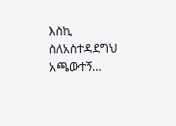እስኪ ስለአስተዳደግህ አጫውተኝ…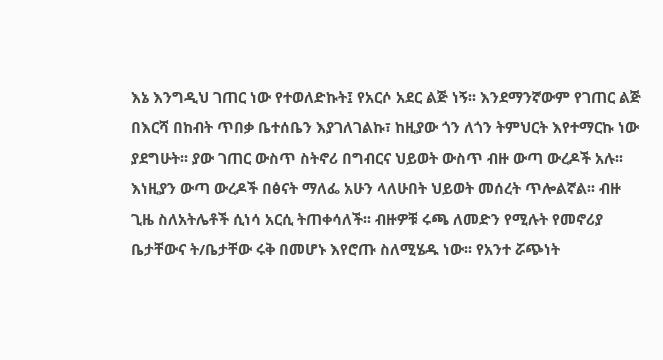እኔ እንግዲህ ገጠር ነው የተወለድኩት፤ የአርሶ አደር ልጅ ነኝ፡፡ እንደማንኛውም የገጠር ልጅ በእርሻ በከብት ጥበቃ ቤተሰቤን እያገለገልኩ፣ ከዚያው ጎን ለጎን ትምህርት እየተማርኩ ነው ያደግሁት፡፡ ያው ገጠር ውስጥ ስትኖሪ በግብርና ህይወት ውስጥ ብዙ ውጣ ውረዶች አሉ፡፡ እነዚያን ውጣ ውረዶች በፅናት ማለፌ አሁን ላለሁበት ህይወት መሰረት ጥሎልኛል፡፡ ብዙ ጊዜ ስለአትሌቶች ሲነሳ አርሲ ትጠቀሳለች፡፡ ብዙዎቹ ሩጫ ለመድን የሚሉት የመኖሪያ ቤታቸውና ት/ቤታቸው ሩቅ በመሆኑ እየሮጡ ስለሚሄዱ ነው፡፡ የአንተ ሯጭነት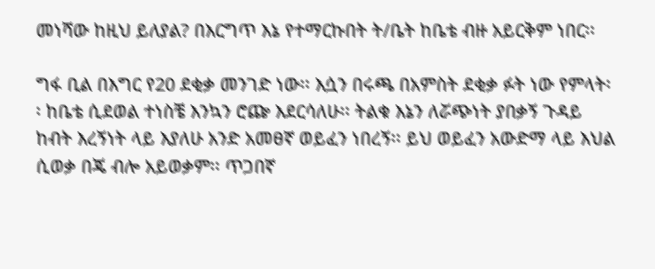መነሻው ከዚህ ይለያል? በእርግጥ እኔ የተማርኩበት ት/ቤት ከቤቴ ብዙ አይርቅም ነበር፡፡

ግፋ ቢል በእግር የ20 ደቂቃ መንገድ ነው፡፡ እሷን በሩጫ በአምስት ደቂቃ ፉት ነው የምላት፡፡ ከቤቴ ሲደወል ተነስቼ እንኳን ሮጬ እደርሳለሁ፡፡ ትልቁ እኔን ለሯጭነት ያበቃኝ ጉዳይ ከብት እረኝነት ላይ እያለሁ አንድ አመፀኛ ወይፈን ነበረኝ፡፡ ይህ ወይፈን አውድማ ላይ እህል ሲወቃ በጄ ብሎ አይወቃም፡፡ ጥጋበኛ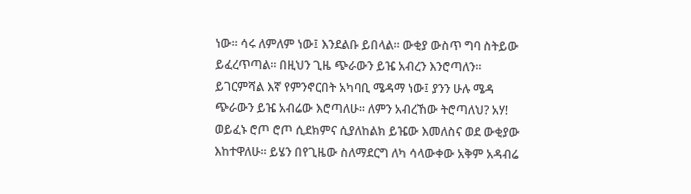ነው፡፡ ሳሩ ለምለም ነው፤ እንደልቡ ይበላል፡፡ ውቂያ ውስጥ ግባ ስትይው ይፈረጥጣል፡፡ በዚህን ጊዜ ጭራውን ይዤ አብረን እንሮጣለን፡፡ ይገርምሻል እኛ የምንኖርበት አካባቢ ሜዳማ ነው፤ ያንን ሁሉ ሜዳ ጭራውን ይዤ አብሬው እሮጣለሁ፡፡ ለምን አብረኸው ትሮጣለህ? አሃ! ወይፈኑ ሮጦ ሮጦ ሲደክምና ሲያለከልክ ይዤው እመለስና ወደ ውቂያው እከተዋለሁ፡፡ ይሄን በየጊዜው ስለማደርግ ለካ ሳላውቀው አቅም አዳብሬ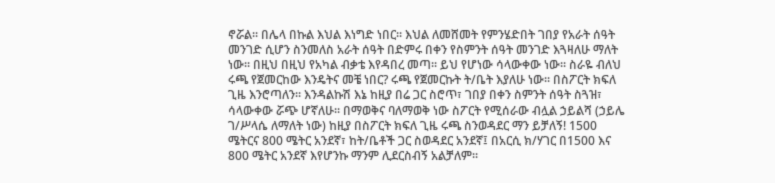ኖሯል፡፡ በሌላ በኩል እህል እነግድ ነበር፡፡ እህል ለመሸመት የምንሄድበት ገበያ የአራት ሰዓት መንገድ ሲሆን ስንመለስ አራት ሰዓት በድምሩ በቀን የስምንት ሰዓት መንገድ እጓዛለሁ ማለት ነው፡፡ በዚህ በዚህ የአካል ብቃቴ እየዳበረ መጣ፡፡ ይህ የሆነው ሳላውቀው ነው፡፡ ስራዬ ብለህ ሩጫ የጀመርከው እንዴትና መቼ ነበር? ሩጫ የጀመርኩት ት/ቤት እያለሁ ነው፡፡ በስፖርት ክፍለ ጊዜ እንሮጣለን፡፡ እንዳልኩሽ እኔ ከዚያ በሬ ጋር ስሮጥ፣ ገበያ በቀን ስምንት ሰዓት ስጓዝ፣ ሳላውቀው ሯጭ ሆኛለሁ፡፡ በማወቅና ባለማወቅ ነው ስፖርት የሚሰራው ብሏል ኃይልሻ (ኃይሌ ገ/ሥላሴ ለማለት ነው) ከዚያ በስፖርት ክፍለ ጊዜ ሩጫ ስንወዳደር ማን ይቻለኝ! 1500 ሜትርና 800 ሜትር አንደኛ፣ ከት/ቤቶች ጋር ስወዳደር አንደኛ፤ በአርሲ ክ/ሃገር በ1500 እና 800 ሜትር አንደኛ እየሆንኩ ማንም ሊደርስብኝ አልቻለም፡፡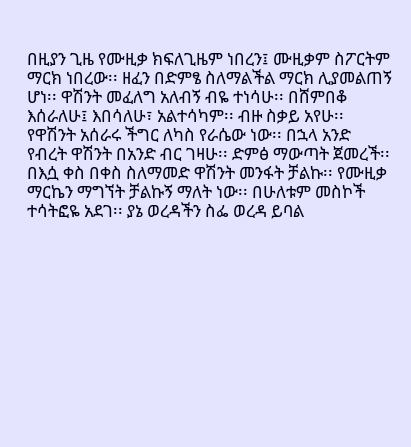በዚያን ጊዜ የሙዚቃ ክፍለጊዜም ነበረን፤ ሙዚቃም ስፖርትም ማርክ ነበረው፡፡ ዘፈን በድምፄ ስለማልችል ማርክ ሊያመልጠኝ ሆነ፡፡ ዋሽንት መፈለግ አለብኝ ብዬ ተነሳሁ፡፡ በሸምበቆ እሰራለሁ፤ እበሳለሁ፣ አልተሳካም፡፡ ብዙ ስቃይ አየሁ፡፡ የዋሽንት አሰራሩ ችግር ለካስ የራሴው ነው፡፡ በኋላ አንድ የብረት ዋሽንት በአንድ ብር ገዛሁ፡፡ ድምፅ ማውጣት ጀመረች፡፡ በእሷ ቀስ በቀስ ስለማመድ ዋሽንት መንፋት ቻልኩ፡፡ የሙዚቃ ማርኬን ማግኘት ቻልኩኝ ማለት ነው፡፡ በሁለቱም መስኮች ተሳትፎዬ አደገ፡፡ ያኔ ወረዳችን ስፌ ወረዳ ይባል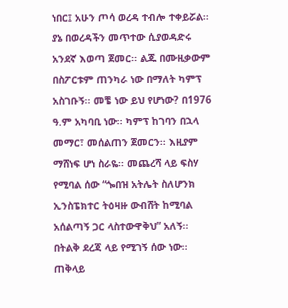ነበር፤ አሁን ጦሳ ወረዳ ተብሎ ተቀይሯል፡፡ ያኔ በወረዳችን መጥተው ሲያወዳድሩ አንደኛ እወጣ ጀመር፡፡ ልጁ በሙዚቃውም በስፖርቱም ጠንካራ ነው በማለት ካምፕ አስገቡኝ፡፡ መቼ ነው ይህ የሆነው? በ1976 ዓ.ም አካባቢ ነው፡፡ ካምፕ ከገባን በኋላ መማር፣ መሰልጠን ጀመርን፡፡ እዚያም ማሸነፍ ሆነ ስራዬ፡፡ መጨረሻ ላይ ፍስሃ የሚባል ሰው “ጐበዝ አትሌት ስለሆንክ ኢንስፔክተር ትዕዛዙ ውብሸት ከሚባል አሰልጣኝ ጋር ላስተውዋቅህ” አለኝ፡፡ በትልቅ ደረጃ ላይ የሚገኝ ሰው ነው፡፡ ጠቅላይ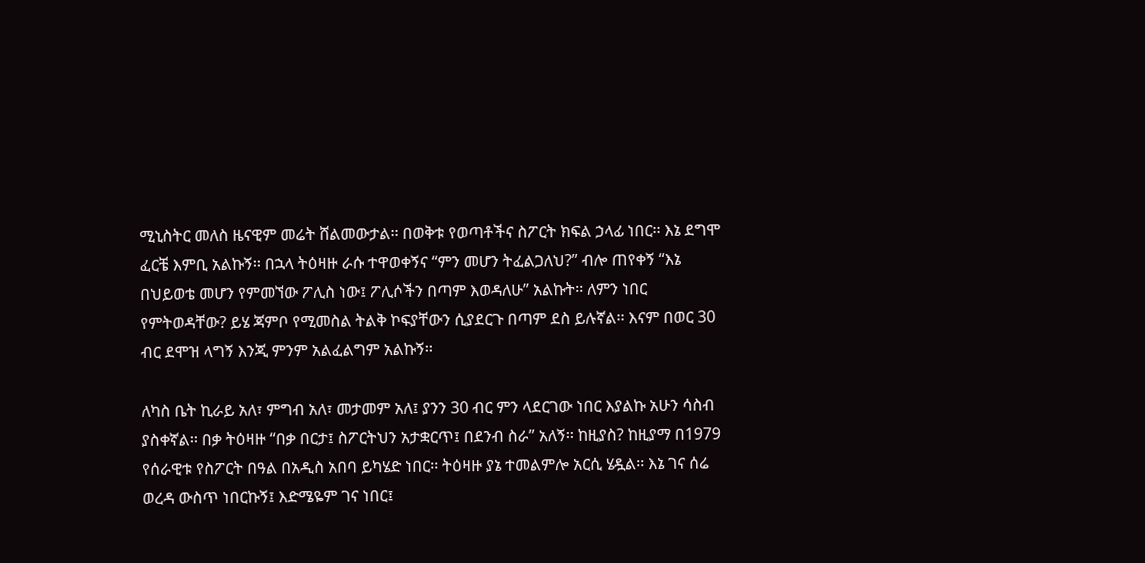ሚኒስትር መለስ ዜናዊም መሬት ሸልመውታል፡፡ በወቅቱ የወጣቶችና ስፖርት ክፍል ኃላፊ ነበር፡፡ እኔ ደግሞ ፈርቼ እምቢ አልኩኝ፡፡ በኋላ ትዕዛዙ ራሱ ተዋወቀኝና “ምን መሆን ትፈልጋለህ?” ብሎ ጠየቀኝ “እኔ በህይወቴ መሆን የምመኘው ፖሊስ ነው፤ ፖሊሶችን በጣም እወዳለሁ” አልኩት፡፡ ለምን ነበር የምትወዳቸው? ይሄ ጃምቦ የሚመስል ትልቅ ኮፍያቸውን ሲያደርጉ በጣም ደስ ይሉኛል፡፡ እናም በወር 30 ብር ደሞዝ ላግኝ እንጂ ምንም አልፈልግም አልኩኝ፡፡

ለካስ ቤት ኪራይ አለ፣ ምግብ አለ፣ መታመም አለ፤ ያንን 30 ብር ምን ላደርገው ነበር እያልኩ አሁን ሳስብ ያስቀኛል፡፡ በቃ ትዕዛዙ “በቃ በርታ፤ ስፖርትህን አታቋርጥ፤ በደንብ ስራ” አለኝ፡፡ ከዚያስ? ከዚያማ በ1979 የሰራዊቱ የስፖርት በዓል በአዲስ አበባ ይካሄድ ነበር፡፡ ትዕዛዙ ያኔ ተመልምሎ አርሲ ሄዷል፡፡ እኔ ገና ሰሬ ወረዳ ውስጥ ነበርኩኝ፤ እድሜዬም ገና ነበር፤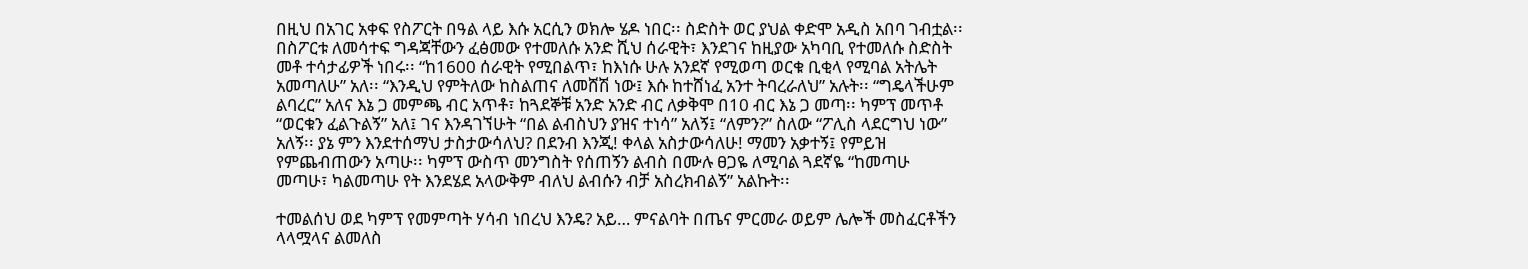በዚህ በአገር አቀፍ የስፖርት በዓል ላይ እሱ አርሲን ወክሎ ሄዶ ነበር፡፡ ስድስት ወር ያህል ቀድሞ አዲስ አበባ ገብቷል፡፡ በስፖርቱ ለመሳተፍ ግዳጃቸውን ፈፅመው የተመለሱ አንድ ሺህ ሰራዊት፣ እንደገና ከዚያው አካባቢ የተመለሱ ስድስት መቶ ተሳታፊዎች ነበሩ፡፡ “ከ1600 ሰራዊት የሚበልጥ፣ ከእነሱ ሁሉ አንደኛ የሚወጣ ወርቁ ቢቂላ የሚባል አትሌት አመጣለሁ” አለ፡፡ “እንዲህ የምትለው ከስልጠና ለመሸሽ ነው፤ እሱ ከተሸነፈ አንተ ትባረራለህ” አሉት፡፡ “ግዴላችሁም ልባረር” አለና እኔ ጋ መምጫ ብር አጥቶ፣ ከጓደኞቹ አንድ አንድ ብር ለቃቅሞ በ10 ብር እኔ ጋ መጣ፡፡ ካምፕ መጥቶ “ወርቁን ፈልጉልኝ” አለ፤ ገና እንዳገኘሁት “በል ልብስህን ያዝና ተነሳ” አለኝ፤ “ለምን?” ስለው “ፖሊስ ላደርግህ ነው” አለኝ፡፡ ያኔ ምን እንደተሰማህ ታስታውሳለህ? በደንብ እንጂ! ቀላል አስታውሳለሁ! ማመን አቃተኝ፤ የምይዝ የምጨብጠውን አጣሁ፡፡ ካምፕ ውስጥ መንግስት የሰጠኝን ልብስ በሙሉ ፀጋዬ ለሚባል ጓደኛዬ “ከመጣሁ መጣሁ፣ ካልመጣሁ የት እንደሄደ አላውቅም ብለህ ልብሱን ብቻ አስረክብልኝ” አልኩት፡፡

ተመልሰህ ወደ ካምፕ የመምጣት ሃሳብ ነበረህ እንዴ? አይ… ምናልባት በጤና ምርመራ ወይም ሌሎች መስፈርቶችን ላላሟላና ልመለስ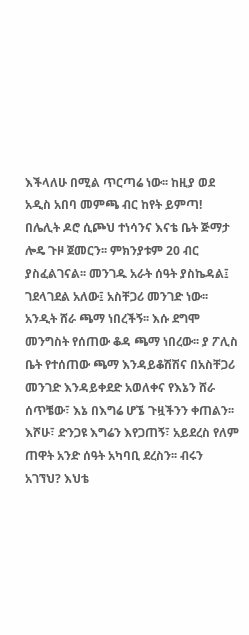እችላለሁ በሚል ጥርጣሬ ነው፡፡ ከዚያ ወደ አዲስ አበባ መምጫ ብር ከየት ይምጣ! በሌሊት ዶሮ ሲጮህ ተነሳንና እናቴ ቤት ጅማታ ሎዴ ጉዞ ጀመርን፡፡ ምክንያቱም 20 ብር ያስፈልገናል፡፡ መንገዱ አራት ሰዓት ያስኬዳል፤ ገደላገደል አለው፤ አስቸጋሪ መንገድ ነው፡፡ አንዲት ሸራ ጫማ ነበረችኝ፡፡ እሱ ደግሞ መንግስት የሰጠው ቆዳ ጫማ ነበረው፡፡ ያ ፖሊስ ቤት የተሰጠው ጫማ እንዳይቆሽሽና በአስቸጋሪ መንገድ እንዳይቀደድ አወለቀና የእኔን ሸራ ሰጥቼው፣ እኔ በእግሬ ሆኜ ጉዟችንን ቀጠልን፡፡ እሾሁ፣ ድንጋዩ እግሬን እየጋጠኝ፣ አይደረስ የለም ጠዋት አንድ ሰዓት አካባቢ ደረስን፡፡ ብሩን አገኘህ? እህቴ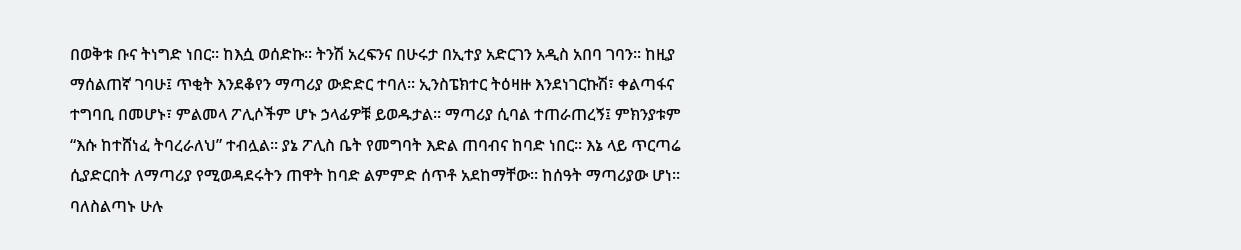በወቅቱ ቡና ትነግድ ነበር፡፡ ከእሷ ወሰድኩ፡፡ ትንሽ አረፍንና በሁሩታ በኢተያ አድርገን አዲስ አበባ ገባን፡፡ ከዚያ ማሰልጠኛ ገባሁ፤ ጥቂት እንደቆየን ማጣሪያ ውድድር ተባለ፡፡ ኢንስፔክተር ትዕዛዙ እንደነገርኩሽ፣ ቀልጣፋና ተግባቢ በመሆኑ፣ ምልመላ ፖሊሶችም ሆኑ ኃላፊዎቹ ይወዱታል፡፡ ማጣሪያ ሲባል ተጠራጠረኝ፤ ምክንያቱም “እሱ ከተሸነፈ ትባረራለህ” ተብሏል፡፡ ያኔ ፖሊስ ቤት የመግባት እድል ጠባብና ከባድ ነበር፡፡ እኔ ላይ ጥርጣሬ ሲያድርበት ለማጣሪያ የሚወዳደሩትን ጠዋት ከባድ ልምምድ ሰጥቶ አደከማቸው፡፡ ከሰዓት ማጣሪያው ሆነ፡፡ ባለስልጣኑ ሁሉ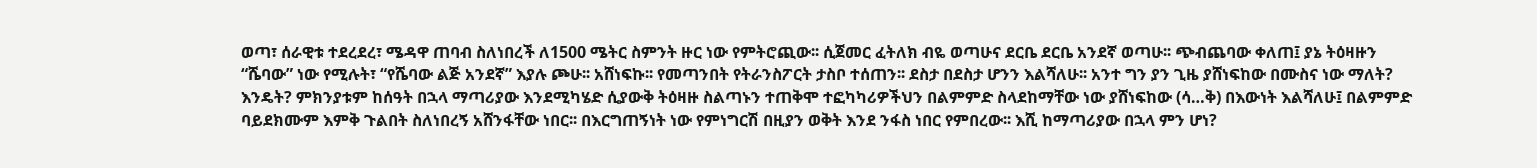ወጣ፣ ሰራዊቱ ተደረደረ፣ ሜዳዋ ጠባብ ስለነበረች ለ1500 ሜትር ስምንት ዙር ነው የምትሮጪው፡፡ ሲጀመር ፈትለክ ብዬ ወጣሁና ደርቤ ደርቤ አንደኛ ወጣሁ፡፡ ጭብጨባው ቀለጠ፤ ያኔ ትዕዛዙን “ሼባው” ነው የሚሉት፣ “የሼባው ልጅ አንደኛ” እያሉ ጮሁ፡፡ አሸነፍኩ፡፡ የመጣንበት የትራንስፖርት ታስቦ ተሰጠን፡፡ ደስታ በደስታ ሆንን እልሻለሁ፡፡ አንተ ግን ያን ጊዜ ያሸነፍከው በሙስና ነው ማለት? እንዴት? ምክንያቱም ከሰዓት በኋላ ማጣሪያው እንደሚካሄድ ሲያውቅ ትዕዛዙ ስልጣኑን ተጠቅሞ ተፎካካሪዎችህን በልምምድ ስላደከማቸው ነው ያሸነፍከው (ሳ…ቅ) በእውነት እልሻለሁ፤ በልምምድ ባይደክሙም እምቅ ጉልበት ስለነበረኝ አሸንፋቸው ነበር፡፡ በእርግጠኝነት ነው የምነግርሽ በዚያን ወቅት እንደ ንፋስ ነበር የምበረው፡፡ እሺ ከማጣሪያው በኋላ ምን ሆነ?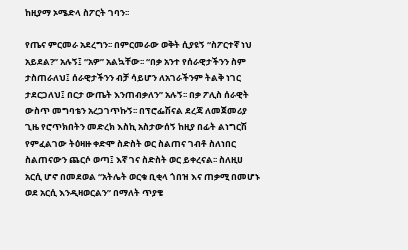ከዚያማ ኦሜድላ ስፖርት ገባን፡፡

የጤና ምርመራ አደረግን፡፡ በምርመራው ወቅት ሲያዩኝ “ስፖርተኛ ነህ አይደል?” አሉኝ፤ “አዎ” አልኳቸው፡፡ “በቃ አንተ የሰራዊታችንን ስም ታስጠራለህ፤ ሰራዊታችንን ብቻ ሳይሆን ለአገራችንም ትልቅ ነገር ታደርጋለህ፤ በርታ ውጤት እንጠብቃለን” አሉኝ፡፡ በቃ ፖሊስ ሰራዊት ውስጥ መግባቴን አረጋገጥኩኝ፡፡ በፕሮፌሽናል ደረጃ ለመጀመሪያ ጊዜ የሮጥክበትን መድረክ እስኪ አስታውሰኝ ከዚያ በፊት ልነግርሽ የምፈልገው ትዕዛዙ ቀድሞ ስድስት ወር ስልጠና ገብቶ ስለነበር ስልጠናውን ጨርሶ ወጣ፤ እኛ ገና ስድስት ወር ይቀረናል፡፡ ስለዚሀ አርሲ ሆኖ በመደወል “አትሌት ወርቁ ቢቂላ ጎበዝ እና ጠቃሚ በመሆኑ ወደ አርሲ እንዲዛወርልን” በማለት ጥያቄ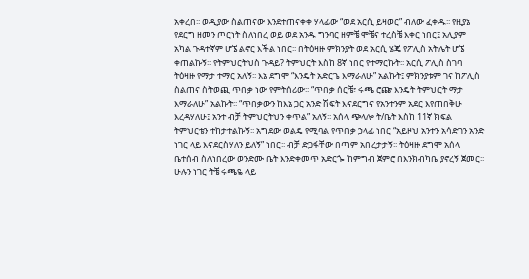አቀረበ፡፡ ወዲያው ስልጠናው እንደተጠናቀቀ ሃላፊው “ወደ አርሲ ይዛወር” ብለው ፈቀዱ፡፡ የዚያኔ የደርግ ዘመን ጦርነት ስለነበረ ወይ ወደ አንዱ ግንባር ዘምቼ ሞቼና ተረስቼ እቀር ነበር፤ አሊያም አካል ጉዳተኛም ሆኜ ልኖር እችል ነበር፡፡ በትዕዛዙ ምክንያት ወደ አርሲ ሄጄ የፖሊስ አትሌት ሆኜ ቀጠልኩኝ፡፡ የትምህርትህስ ጉዳይ? ትምህርት እስከ 8ኛ ነበር የተማርኩት፡፡ አርሲ ፖሊስ ስገባ ትዕዛዙ የማታ ተማር አለኝ፡፡ እኔ ደግሞ “እንዴት አድርጌ እማራለሁ” አልኩት፤ ምክንያቱም ገና ከፖሊስ ስልጠና ስትወጪ ጥበቃ ነው የምትሰሪው፡፡ “ጥበቃ ሰርቼ፣ ሩጫ ሮጬ እንዴት ትምህርት ማታ እማራለሁ” አልኩት፡፡ “ጥበቃውን ከእኔ ጋር አንድ ሽፍት እናደርግና የአንተንም አደር እየጠበቅሁ እረዳሃለሁ፤ አንተ ብቻ ትምህርትህን ቀጥል” አለኝ፡፡ አሰላ ጭላሎ ት/ቤት እስከ 11ኛ ክፍል ትምህርቴን ተከታተልኩኝ፡፡ አግደው ወልዴ የሚባል የጥበቃ ኃላፊ ነበር “አይዞህ አንተን አሳድገን አንድ ነገር ላይ እናደርስሃለን ይለኝ” ነበር፡፡ ብቻ ድጋፋቸው በጣም አበረታታኝ፡፡ ትዕዛዙ ደግሞ አሰላ ቤተሰብ ስለነበረው ወንድሙ ቤት እንድቀመጥ አድርጐ ከምግብ ጀምሮ በእንክብካቤ ያኖረኝ ጀመር፡፡ ሁሉን ነገር ትቼ ሩጫዬ ላይ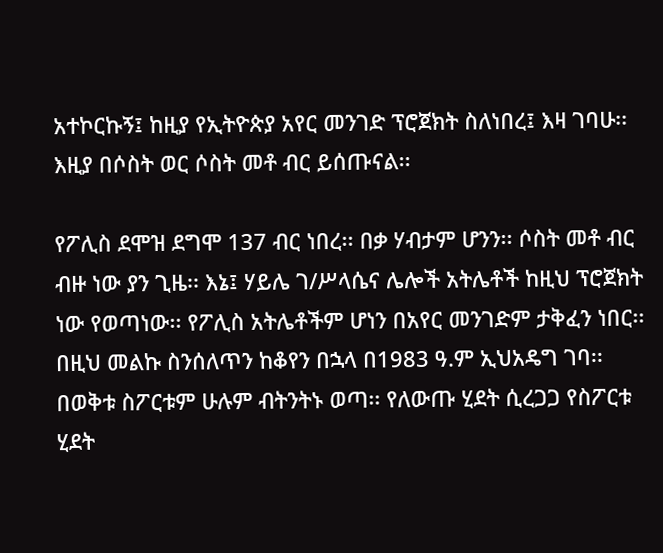አተኮርኩኝ፤ ከዚያ የኢትዮጵያ አየር መንገድ ፕሮጀክት ስለነበረ፤ እዛ ገባሁ፡፡ እዚያ በሶስት ወር ሶስት መቶ ብር ይሰጡናል፡፡

የፖሊስ ደሞዝ ደግሞ 137 ብር ነበረ፡፡ በቃ ሃብታም ሆንን፡፡ ሶስት መቶ ብር ብዙ ነው ያን ጊዜ፡፡ እኔ፤ ሃይሌ ገ/ሥላሴና ሌሎች አትሌቶች ከዚህ ፕሮጀክት ነው የወጣነው፡፡ የፖሊስ አትሌቶችም ሆነን በአየር መንገድም ታቅፈን ነበር፡፡ በዚህ መልኩ ስንሰለጥን ከቆየን በኋላ በ1983 ዓ.ም ኢህአዴግ ገባ፡፡ በወቅቱ ስፖርቱም ሁሉም ብትንትኑ ወጣ፡፡ የለውጡ ሂደት ሲረጋጋ የስፖርቱ ሂደት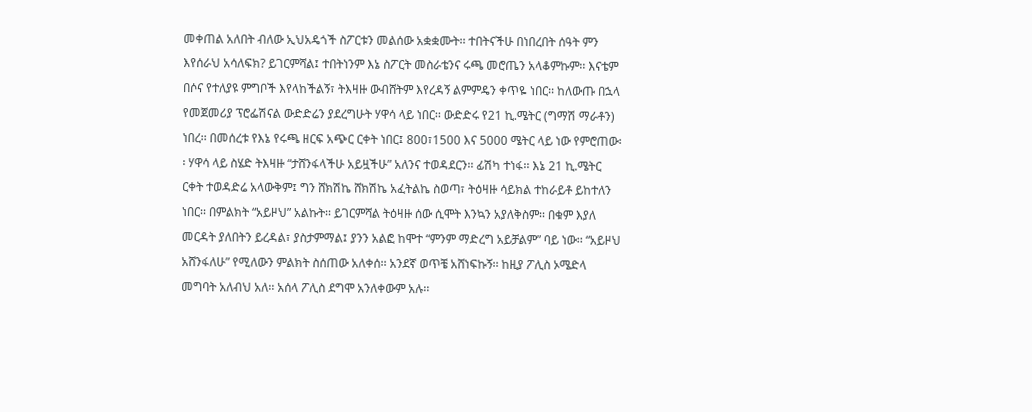መቀጠል አለበት ብለው ኢህአዴጎች ስፖርቱን መልሰው አቋቋሙት፡፡ ተበትናችሁ በነበረበት ሰዓት ምን እየሰራህ አሳለፍክ? ይገርምሻል፤ ተበትነንም እኔ ስፖርት መስራቴንና ሩጫ መሮጤን አላቆምኩም፡፡ እናቴም በሶና የተለያዩ ምግቦች እየላከችልኝ፣ ትእዛዙ ውብሸትም እየረዳኝ ልምምዴን ቀጥዬ ነበር፡፡ ከለውጡ በኋላ የመጀመሪያ ፕሮፌሽናል ውድድሬን ያደረግሁት ሃዋሳ ላይ ነበር፡፡ ውድድሩ የ21 ኪ.ሜትር (ግማሽ ማራቶን) ነበረ፡፡ በመሰረቱ የእኔ የሩጫ ዘርፍ አጭር ርቀት ነበር፤ 800፣1500 እና 5000 ሜትር ላይ ነው የምሮጠው፡፡ ሃዋሳ ላይ ስሄድ ትእዛዙ “ታሸንፋላችሁ አይዟችሁ” አለንና ተወዳደርን፡፡ ፊሽካ ተነፋ፡፡ እኔ 21 ኪ.ሜትር ርቀት ተወዳድሬ አላውቅም፤ ግን ሸክሽኬ ሸክሽኬ አፈትልኬ ስወጣ፣ ትዕዛዙ ሳይክል ተከራይቶ ይከተለን ነበር፡፡ በምልክት “አይዞህ” አልኩት፡፡ ይገርምሻል ትዕዛዙ ሰው ሲሞት እንኳን አያለቅስም፡፡ በቁም እያለ መርዳት ያለበትን ይረዳል፣ ያስታምማል፤ ያንን አልፎ ከሞተ “ምንም ማድረግ አይቻልም” ባይ ነው፡፡ “አይዞህ አሸንፋለሁ” የሚለውን ምልክት ስሰጠው አለቀሰ፡፡ አንደኛ ወጥቼ አሸነፍኩኝ፡፡ ከዚያ ፖሊስ ኦሜድላ መግባት አለብህ አለ፡፡ አሰላ ፖሊስ ደግሞ አንለቀውም አሉ፡፡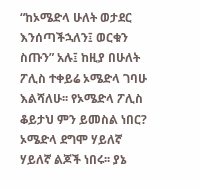“ከኦሜድላ ሁለት ወታደር እንሰጣችኋለን፤ ወርቁን ስጡን” አሉ፤ ከዚያ በሁለት ፖሊስ ተቀይሬ ኦሜድላ ገባሁ እልሻለሁ፡፡ የኦሜድላ ፖሊስ ቆይታህ ምን ይመስል ነበር? ኦሜድላ ደግሞ ሃይለኛ ሃይለኛ ልጆች ነበሩ፡፡ ያኔ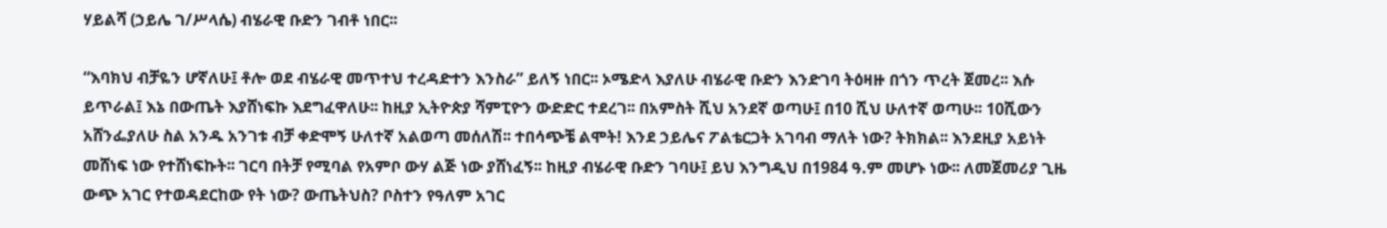ሃይልሻ (ኃይሌ ገ/ሥላሴ) ብሄራዊ ቡድን ገብቶ ነበር፡፡

“እባክህ ብቻዬን ሆኛለሁ፤ ቶሎ ወደ ብሄራዊ መጥተህ ተረዳድተን እንስራ” ይለኝ ነበር፡፡ ኦሜድላ እያለሁ ብሄራዊ ቡድን እንድገባ ትዕዛዙ በጎን ጥረት ጀመረ፡፡ እሱ ይጥራል፤ እኔ በውጤት እያሸነፍኩ እደግፈዋለሁ፡፡ ከዚያ ኢትዮጵያ ሻምፒዮን ውድድር ተደረገ፡፡ በአምስት ሺህ አንደኛ ወጣሁ፤ በ10 ሺህ ሁለተኛ ወጣሁ፡፡ 10ሺውን አሸንፌያለሁ ስል አንዱ አንገቱ ብቻ ቀድሞኝ ሁለተኛ አልወጣ መሰለሽ፡፡ ተበሳጭቼ ልሞት! እንደ ኃይሌና ፖልቴርጋት አገባብ ማለት ነው? ትክክል፡፡ እንደዚያ አይነት መሸነፍ ነው የተሸነፍኩት፡፡ ገርባ በትቻ የሚባል የአምቦ ውሃ ልጅ ነው ያሸነፈኝ፡፡ ከዚያ ብሄራዊ ቡድን ገባሁ፤ ይህ እንግዲህ በ1984 ዓ.ም መሆኑ ነው፡፡ ለመጀመሪያ ጊዜ ውጭ አገር የተወዳደርከው የት ነው? ውጤትህስ? ቦስተን የዓለም አገር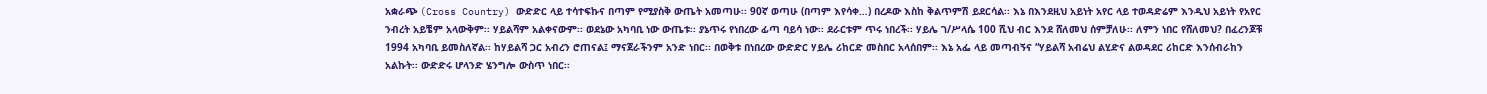አቋራጭ (Cross Country) ውድድር ላይ ተሳተፍኩና በጣም የሚያስቅ ውጤት አመጣሁ፡፡ 90ኛ ወጣሁ (በጣም እየሳቀ…) በረዶው እስከ ቅልጥምሽ ይደርሳል፡፡ እኔ በእንደዚህ አይነት አየር ላይ ተወዳድሬም እንዲህ አይነት የአየር ንብረት አይቼም አላውቅም፡፡ ሃይልሻም አልቀናውም፡፡ ወደኔው አካባቢ ነው ውጤቱ፡፡ ያኔጥሩ የነበረው ፊጣ ባይሳ ነው፡፡ ደራርቱም ጥሩ ነበረች፡፡ ሃይሌ ገ/ሥላሴ 100 ሺህ ብር እንደ ሸለመህ ሰምቻለሁ፡፡ ለምን ነበር የሸለመህ? በፈረንጆቹ 1994 አካባቢ ይመስለኛል፡፡ ከሃይልሻ ጋር አብረን ሮጠናል፤ ማናጀራችንም አንድ ነበር፡፡ በወቅቱ በነበረው ውድድር ሃይሌ ሪከርድ መስበር አላሰበም፡፡ እኔ አፌ ላይ መጣብኝና “ሃይልሻ አብሬህ ልሂድና ልወዳደር ሪከርድ እንሰብራከን አልኩት፡፡ ውድድሩ ሆላንድ ሄንግሎ ውስጥ ነበር፡፡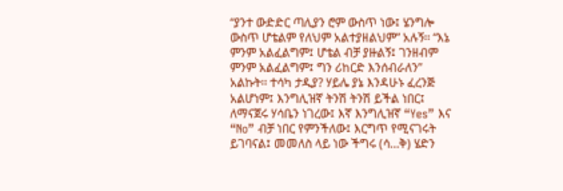“ያንተ ውድድር ጣሊያን ሮም ውስጥ ነው፤ ሄንግሎ ውስጥ ሆቴልም የለህም አልተያዘልህም” አሉኝ፡፡ “እኔ ምንም አልፈልግም፤ ሆቴል ብቻ ያዙልኝ፤ ገንዘብም ምንም አልፈልግም፤ ግን ሪከርድ እንሰብራለን” አልኩት፡፡ ተሳካ ታዲያ? ሃይሌ ያኔ እንዳሁኑ ፈረንጅ አልሆነም፤ እንግሊዝኛ ትንሽ ትንሽ ይችል ነበር፤ ለማናጀሩ ሃሳቤን ነገረው፤ እኛ እንግሊዝኛ “Yes” እና “No” ብቻ ነበር የምንችለው፤ እርግጥ የሚናገሩት ይገባናል፤ መመለስ ላይ ነው ችግሩ (ሳ…ቅ) ሄድን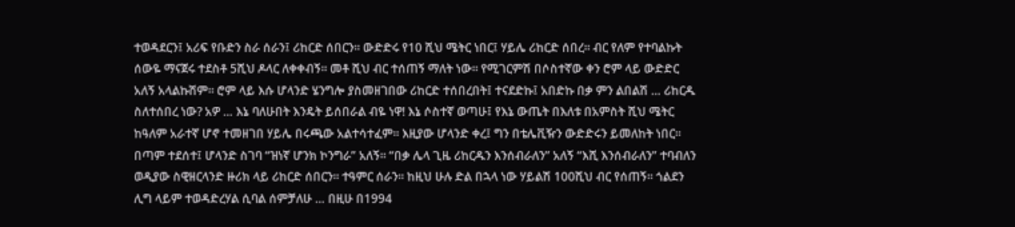ተወዳደርን፤ አሪፍ የቡድን ስራ ሰራን፤ ሪከርድ ሰበርን፡፡ ውድድሩ የ10 ሺህ ሜትር ነበር፤ ሃይሌ ሪከርድ ሰበረ፡፡ ብር የለም የተባልኩት ሰውዬ ማናጀሩ ተደስቶ 5ሺህ ዶላር ለቀቀብኝ፡፡ መቶ ሺህ ብር ተሰጠኝ ማለት ነው፡፡ የሚገርምሽ በሶስተኛው ቀን ሮም ላይ ውድድር አለኝ አላልኩሽም፡፡ ሮም ላይ እሱ ሆላንድ ሄንግሎ ያስመዘገበው ሪከርድ ተሰበረበት፤ ተናደድኩ፤ አበድኩ በቃ ምን ልበልሽ … ሪከርዱ ስለተሰበረ ነው? አዎ … እኔ ባለሁበት እንዴት ይሰበራል ብዬ ነዋ! እኔ ሶስተኛ ወጣሁ፤ የእኔ ውጤት በእለቱ በአምስት ሺህ ሜትር ከዓለም አራተኛ ሆኖ ተመዘገበ ሃይሌ በሩጫው አልተሳተፈም፡፡ እዚያው ሆላንድ ቀረ፤ ግን በቴሌቪዥን ውድድሩን ይመለከት ነበር፡፡ በጣም ተደሰተ፤ ሆላንድ ስገባ “ዝነኛ ሆንክ ኮንግራ” አለኝ፡፡ “በቃ ሌላ ጊዜ ሪከርዱን እንሰብራለን” አለኝ “እሺ እንሰብራለን” ተባብለን ወዲያው ስዊዘርላንድ ዙሪክ ላይ ሪከርድ ሰበርን፡፡ ተዓምር ሰራን፡፡ ከዚህ ሁሉ ድል በኋላ ነው ሃይልሽ 100ሺህ ብር የሰጠኝ፡፡ ጎልደን ሊግ ላይም ተወዳድረሃል ሲባል ሰምቻለሁ … በዚሁ በ1994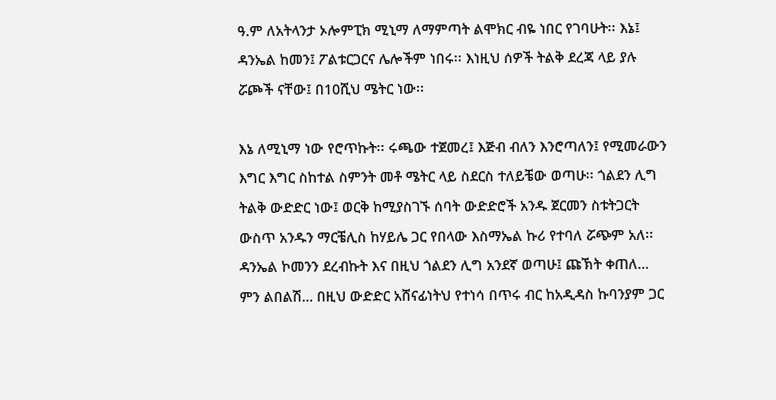ዓ.ም ለአትላንታ ኦሎምፒክ ሚኒማ ለማምጣት ልሞክር ብዬ ነበር የገባሁት፡፡ እኔ፤ ዳንኤል ከመን፤ ፖልቱርጋርና ሌሎችም ነበሩ፡፡ እነዚህ ሰዎች ትልቅ ደረጃ ላይ ያሉ ሯጮች ናቸው፤ በ10ሺህ ሜትር ነው፡፡

እኔ ለሚኒማ ነው የሮጥኩት፡፡ ሩጫው ተጀመረ፤ እጅብ ብለን እንሮጣለን፤ የሚመራውን እግር እግር ስከተል ስምንት መቶ ሜትር ላይ ስደርስ ተለይቼው ወጣሁ፡፡ ጎልደን ሊግ ትልቅ ውድድር ነው፤ ወርቅ ከሚያስገኙ ሰባት ውድድሮች አንዱ ጀርመን ስቱትጋርት ውስጥ አንዱን ማርቼሊስ ከሃይሌ ጋር የበላው እስማኤል ኩሪ የተባለ ሯጭም አለ፡፡ ዳንኤል ኮመንን ደረብኩት እና በዚህ ጎልደን ሊግ አንደኛ ወጣሁ፤ ጩኽት ቀጠለ… ምን ልበልሽ… በዚህ ውድድር አሸናፊነትህ የተነሳ በጥሩ ብር ከአዲዳስ ኩባንያም ጋር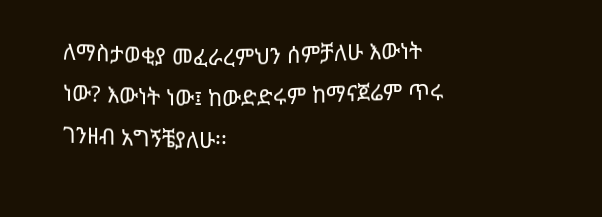ለማስታወቂያ መፈራረምህን ሰምቻለሁ እውነት ነው? እውነት ነው፤ ከውድድሩም ከማናጀሬም ጥሩ ገንዘብ አግኝቼያለሁ፡፡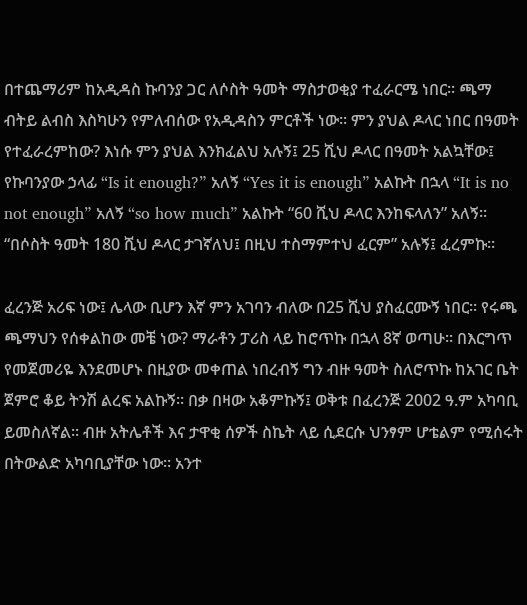በተጨማሪም ከአዲዳስ ኩባንያ ጋር ለሶስት ዓመት ማስታወቂያ ተፈራርሜ ነበር፡፡ ጫማ ብትይ ልብስ እስካሁን የምለብሰው የአዲዳስን ምርቶች ነው፡፡ ምን ያህል ዶላር ነበር በዓመት የተፈራረምከው? እነሱ ምን ያህል እንክፈልህ አሉኝ፤ 25 ሺህ ዶላር በዓመት አልኳቸው፤ የኩባንያው ኃላፊ “Is it enough?” አለኝ “Yes it is enough” አልኩት በኋላ “It is no not enough” አለኝ “so how much” አልኩት “60 ሺህ ዶላር እንከፍላለን” አለኝ፡፡ “በሶስት ዓመት 180 ሺህ ዶላር ታገኛለህ፤ በዚህ ተስማምተህ ፈርም” አሉኝ፤ ፈረምኩ፡፡

ፈረንጅ አሪፍ ነው፤ ሌላው ቢሆን እኛ ምን አገባን ብለው በ25 ሺህ ያስፈርሙኝ ነበር፡፡ የሩጫ ጫማህን የሰቀልከው መቼ ነው? ማራቶን ፓሪስ ላይ ከሮጥኩ በኋላ 8ኛ ወጣሁ፡፡ በእርግጥ የመጀመሪዬ እንደመሆኑ በዚያው መቀጠል ነበረብኝ ግን ብዙ ዓመት ስለሮጥኩ ከአገር ቤት ጀምሮ ቆይ ትንሽ ልረፍ አልኩኝ፡፡ በቃ በዛው አቆምኩኝ፤ ወቅቱ በፈረንጅ 2002 ዓ.ም አካባቢ ይመስለኛል፡፡ ብዙ አትሌቶች እና ታዋቂ ሰዎች ስኬት ላይ ሲደርሱ ህንፃም ሆቴልም የሚሰሩት በትውልድ አካባቢያቸው ነው፡፡ አንተ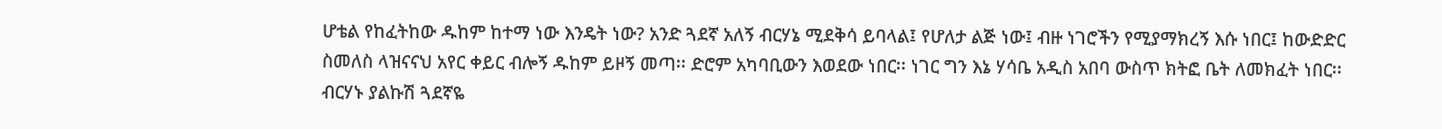ሆቴል የከፈትከው ዱከም ከተማ ነው እንዴት ነው? አንድ ጓደኛ አለኝ ብርሃኔ ሚደቅሳ ይባላል፤ የሆለታ ልጅ ነው፤ ብዙ ነገሮችን የሚያማክረኝ እሱ ነበር፤ ከውድድር ስመለስ ላዝናናህ አየር ቀይር ብሎኝ ዱከም ይዞኝ መጣ፡፡ ድሮም አካባቢውን እወደው ነበር፡፡ ነገር ግን እኔ ሃሳቤ አዲስ አበባ ውስጥ ክትፎ ቤት ለመክፈት ነበር፡፡ ብርሃኑ ያልኩሽ ጓደኛዬ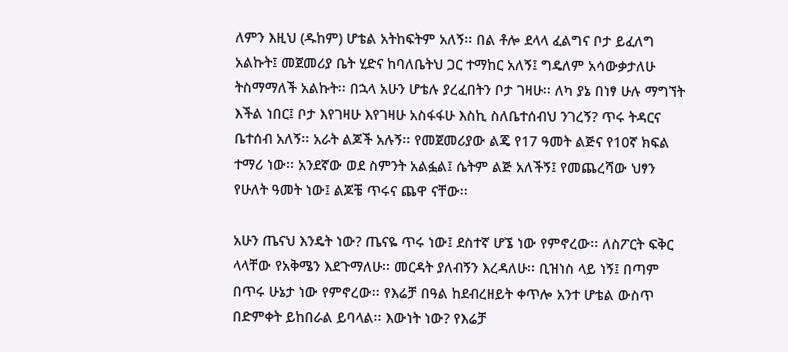ለምን እዚህ (ዱከም) ሆቴል አትከፍትም አለኝ፡፡ በል ቶሎ ደላላ ፈልግና ቦታ ይፈለግ አልኩት፤ መጀመሪያ ቤት ሂድና ከባለቤትህ ጋር ተማከር አለኝ፤ ግዴለም አሳውቃታለሁ ትስማማለች አልኩት፡፡ በኋላ አሁን ሆቴሉ ያረፈበትን ቦታ ገዛሁ፡፡ ለካ ያኔ በነፃ ሁሉ ማግኘት እችል ነበር፤ ቦታ እየገዛሁ እየገዛሁ አስፋፋሁ እስኪ ስለቤተሰብህ ንገረኝ? ጥሩ ትዳርና ቤተሰብ አለኝ፡፡ አራት ልጆች አሉኝ፡፡ የመጀመሪያው ልጄ የ17 ዓመት ልጅና የ10ኛ ክፍል ተማሪ ነው፡፡ አንደኛው ወደ ስምንት አልፏል፤ ሴትም ልጅ አለችኝ፤ የመጨረሻው ህፃን የሁለት ዓመት ነው፤ ልጆቼ ጥሩና ጨዋ ናቸው፡፡

አሁን ጤናህ እንዴት ነው? ጤናዬ ጥሩ ነው፤ ደስተኛ ሆኜ ነው የምኖረው፡፡ ለስፖርት ፍቅር ላላቸው የአቅሜን እደጉማለሁ፡፡ መርዳት ያለብኝን እረዳለሁ፡፡ ቢዝነስ ላይ ነኝ፤ በጣም በጥሩ ሁኔታ ነው የምኖረው፡፡ የእሬቻ በዓል ከደብረዘይት ቀጥሎ አንተ ሆቴል ውስጥ በድምቀት ይከበራል ይባላል፡፡ እውነት ነው? የእሬቻ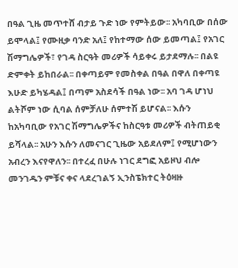በዓል ጊዜ መጥተሸ ብታይ ጉድ ነው የምትይው፡፡ አካባቢው በሰው ይሞላል፤ የሙዚቃ ባንድ አለ፤ የከተማው ሰው ይመጣል፤ የአገር ሽማግሌዎች፣ የገዳ ስርዓት መሪዎች ሳይቀሩ ይታደማሉ፡፡ በልዩ ድምቀት ይከበራል፡፡ በቀጣይም የመስቀል በዓል በዋለ በቀጣዩ እሁድ ይካሄዳል፤ በጣም አስደሳች በዓል ነው፡፡ አባ ገዳ ሆነህ ልትሾም ነው ሲባል ሰምቻለሁ ሰምተሽ ይሆናል፡፡ እሱን ከአካባቢው የአገር ሽማግሌዎችና ከስርዓቱ መሪዎች ብትጠይቂ ይሻላል፡፡ አሁን እሱን ለመናገር ጊዜው አይደለም፤ የሚሆነውን አብረን እናየዋለን፡፡ በተረፈ በሁሉ ነገር ደግፎ አይዞህ ብሎ መንገዱን ምቹና ቀና ላደረገልኝ ኢንስፔክተር ትዕዛዙ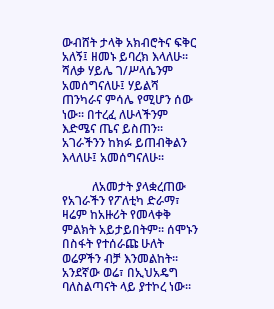ውብሸት ታላቅ አክብሮትና ፍቅር አለኝ፤ ዘመኑ ይባረክ እላለሁ፡፡ ሻለቃ ሃይሌ ገ/ሥላሴንም አመሰግናለሁ፤ ሃይልሻ ጠንካራና ምሳሌ የሚሆን ሰው ነው፡፡ በተረፈ ለሁላችንም እድሜና ጤና ይስጠን፡፡ አገራችንን ከክፉ ይጠብቅልን እላለሁ፤ አመሰግናለሁ፡፡

          ለአመታት ያላቋረጠው የአገራችን የፖለቲካ ድራማ፣ ዛሬም ከአዙሪት የመላቀቅ ምልክት አይታይበትም። ሰሞኑን በስፋት የተሰራጩ ሁለት ወሬዎችን ብቻ እንመልከት። አንደኛው ወሬ፣ በኢህአዴግ ባለስልጣናት ላይ ያተኮረ ነው።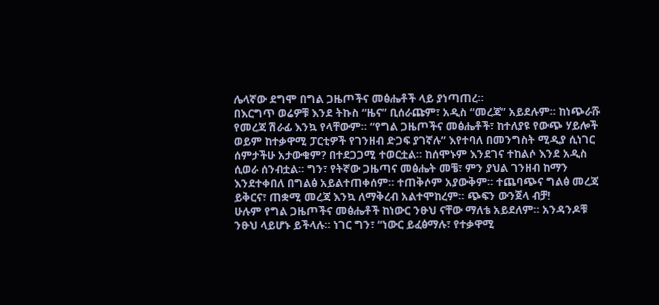ሌላኛው ደግሞ በግል ጋዜጦችና መፅሔቶች ላይ ያነጣጠረ።
በእርግጥ ወሬዎቹ እንደ ትኩስ “ዜና” ቢሰራጩም፣ አዲስ “መረጃ” አይደሉም። ከነጭራሹ የመረጃ ሽራፊ እንኳ የላቸውም። “የግል ጋዜጦችና መፅሔቶች፣ ከተለያዩ የውጭ ሃይሎች ወይም ከተቃዋሚ ፓርቲዎች የገንዘብ ድጋፍ ያገኛሉ” እየተባለ በመንግስት ሚዲያ ሲነገር ሰምታችሁ አታውቁም? በተደጋጋሚ ተወርቷል። ከሰሞኑም እንደገና ተከልሶ እንደ አዲስ ሲወራ ሰንብቷል። ግን፣ የትኛው ጋዜጣና መፅሔት መቼ፣ ምን ያህል ገንዘብ ከማን እንደተቀበለ በግልፅ አይልተጠቀሰም። ተጠቅሶም አያውቅም። ተጨባጭና ግልፅ መረጃ ይቅርና፣ ጠቋሚ መረጃ እንኳ ለማቅረብ አልተሞከረም። ጭፍን ውንጀላ ብቻ!
ሁሉም የግል ጋዜጦችና መፅሔቶች ከነውር ንፁህ ናቸው ማለቴ አይደለም። አንዳንዶቹ ንፁህ ላይሆኑ ይችላሉ። ነገር ግን፣ “ነውር ይፈፅማሉ፣ የተቃዋሚ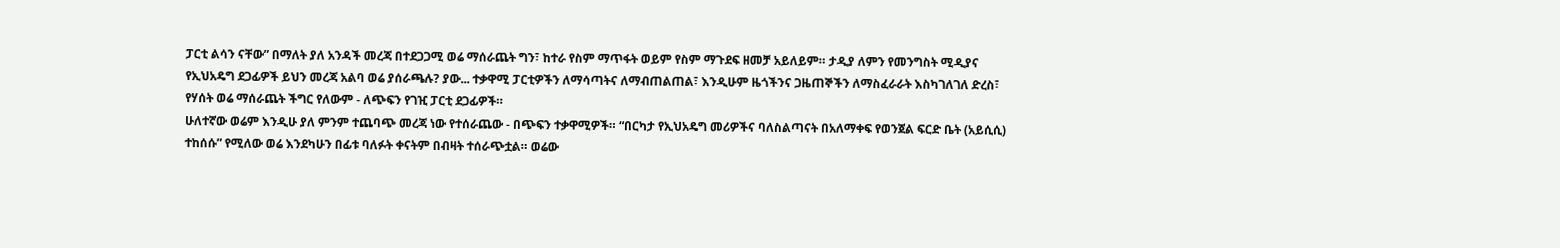ፓርቲ ልሳን ናቸው” በማለት ያለ አንዳች መረጃ በተደጋጋሚ ወሬ ማሰራጨት ግን፣ ከተራ የስም ማጥፋት ወይም የስም ማጉደፍ ዘመቻ አይለይም። ታዲያ ለምን የመንግስት ሚዲያና የኢህአዴግ ደጋፊዎች ይህን መረጃ አልባ ወሬ ያሰራጫሉ? ያው... ተቃዋሚ ፓርቲዎችን ለማሳጣትና ለማብጠልጠል፣ እንዲሁም ዜጎችንና ጋዜጠኞችን ለማስፈራራት እስካገለገለ ድረስ፣ የሃሰት ወሬ ማሰራጨት ችግር የለውም - ለጭፍን የገዢ ፓርቲ ደጋፊዎች።
ሁለተኛው ወሬም እንዲሁ ያለ ምንም ተጨባጭ መረጃ ነው የተሰራጨው - በጭፍን ተቃዋሚዎች። “በርካታ የኢህአዴግ መሪዎችና ባለስልጣናት በአለማቀፍ የወንጀል ፍርድ ቤት (አይሲሲ) ተከሰሱ” የሚለው ወሬ እንደካሁን በፊቱ ባለፉት ቀናትም በብዛት ተሰራጭቷል። ወሬው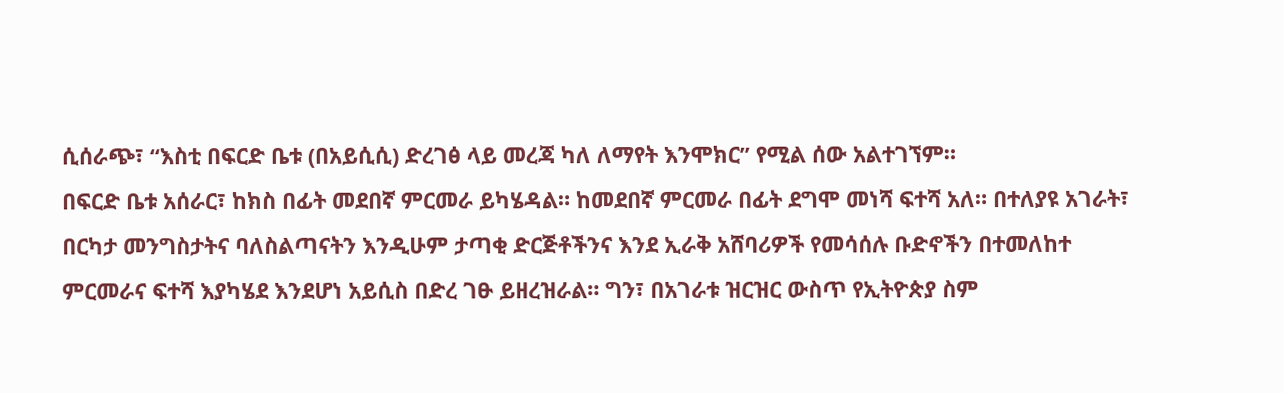ሲሰራጭ፣ “እስቲ በፍርድ ቤቱ (በአይሲሲ) ድረገፅ ላይ መረጃ ካለ ለማየት እንሞክር” የሚል ሰው አልተገኘም።
በፍርድ ቤቱ አሰራር፣ ከክስ በፊት መደበኛ ምርመራ ይካሄዳል። ከመደበኛ ምርመራ በፊት ደግሞ መነሻ ፍተሻ አለ። በተለያዩ አገራት፣ በርካታ መንግስታትና ባለስልጣናትን እንዲሁም ታጣቂ ድርጅቶችንና እንደ ኢራቅ አሸባሪዎች የመሳሰሉ ቡድኖችን በተመለከተ ምርመራና ፍተሻ እያካሄደ እንደሆነ አይሲስ በድረ ገፁ ይዘረዝራል። ግን፣ በአገራቱ ዝርዝር ውስጥ የኢትዮጵያ ስም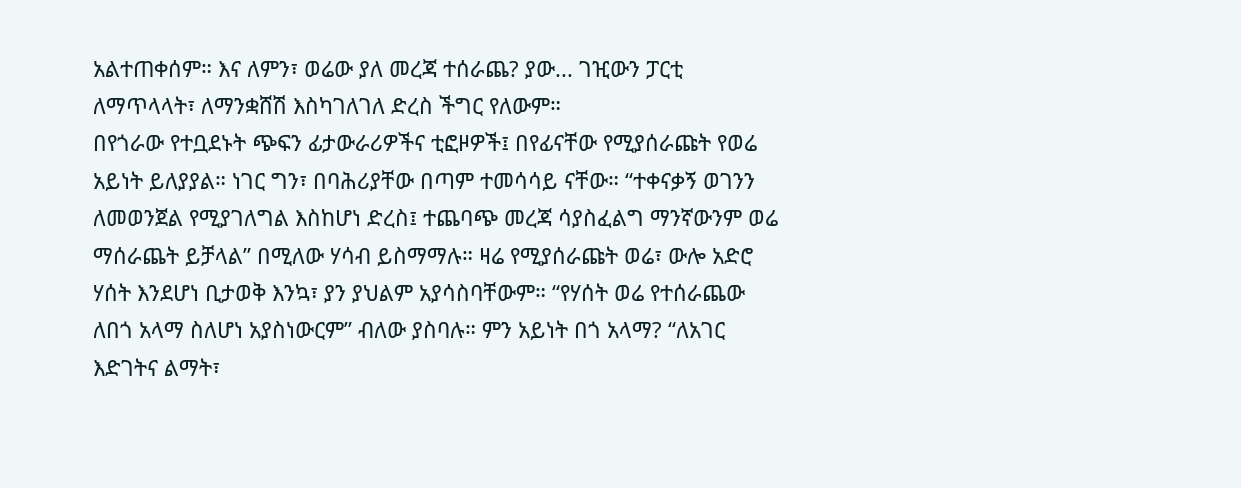አልተጠቀሰም። እና ለምን፣ ወሬው ያለ መረጃ ተሰራጨ? ያው... ገዢውን ፓርቲ ለማጥላላት፣ ለማንቋሸሽ እስካገለገለ ድረስ ችግር የለውም።
በየጎራው የተቧደኑት ጭፍን ፊታውራሪዎችና ቲፎዞዎች፤ በየፊናቸው የሚያሰራጩት የወሬ አይነት ይለያያል። ነገር ግን፣ በባሕሪያቸው በጣም ተመሳሳይ ናቸው። “ተቀናቃኝ ወገንን ለመወንጀል የሚያገለግል እስከሆነ ድረስ፤ ተጨባጭ መረጃ ሳያስፈልግ ማንኛውንም ወሬ ማሰራጨት ይቻላል” በሚለው ሃሳብ ይስማማሉ። ዛሬ የሚያሰራጩት ወሬ፣ ውሎ አድሮ ሃሰት እንደሆነ ቢታወቅ እንኳ፣ ያን ያህልም አያሳስባቸውም። “የሃሰት ወሬ የተሰራጨው ለበጎ አላማ ስለሆነ አያስነውርም” ብለው ያስባሉ። ምን አይነት በጎ አላማ? “ለአገር እድገትና ልማት፣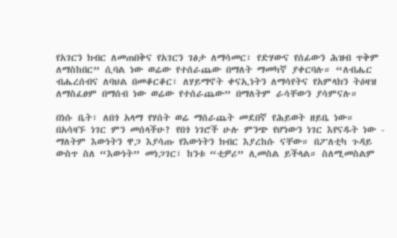የአገርን ክብር ለመጠበቅና የአገርን ገፅታ ለማሳመር፣ የድሃውና የሰፊውን ሕዝብ ጥቅም ለማስከበር” ሲባል ነው ወሬው የተሰራጨው በማለት ማመካኛ ያቀርባሉ። “ለብሔር ብሔረሰብና ለባህል በመቆርቆር፣ ለሃይማኖት ቀናኢነትን ለማሳየትና የአምላክን ትዕዛዝ ለማስፈፀም በማሰብ ነው ወሬው የተሰራጨው” በማለትም ራሳቸውን ያሳምናሉ።

በነሱ ቤት፣ ለበጎ አላማ የሃሰት ወሬ ማሰራጨት መደበኛ የሕይወት ዘይቤ ነው።
በአሳዛኙ ነገር ምን መሰላችሁ? የበጎ ነገሮች ሁሉ ምንጭ የሆነውን ነገር እየናዱት ነው - ማለትም እውነትን ዋጋ እያሳጡ የእውነትን ክብር እያረከሱ ናቸው። በፖለቲካ ጉዳይ ውስጥ ስለ “እውነት” መነጋገር፣ ከንቱ “ቲዎሪ” ሊመስል ይችላል። ስለሚመስልም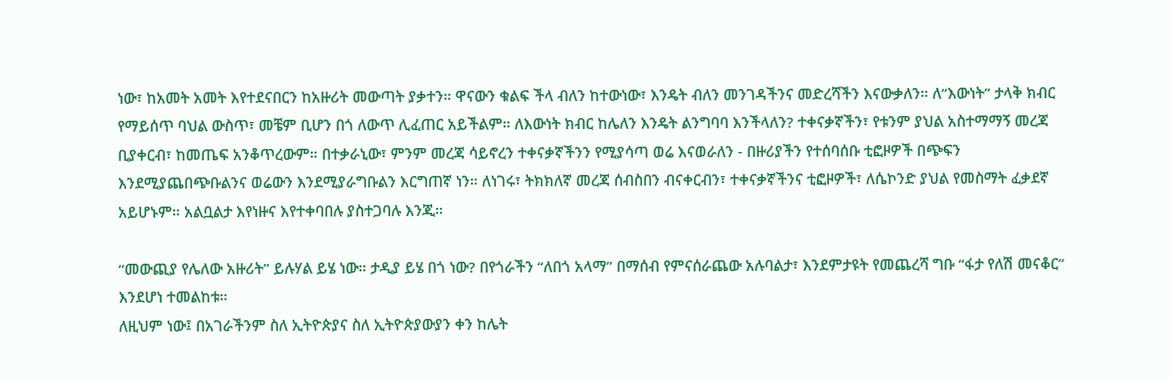ነው፣ ከአመት አመት እየተደናበርን ከአዙሪት መውጣት ያቃተን። ዋናውን ቁልፍ ችላ ብለን ከተውነው፣ እንዴት ብለን መንገዳችንና መድረሻችን እናውቃለን። ለ“እውነት” ታላቅ ክብር የማይሰጥ ባህል ውስጥ፣ መቼም ቢሆን በጎ ለውጥ ሊፈጠር አይችልም። ለእውነት ክብር ከሌለን እንዴት ልንግባባ እንችላለን? ተቀናቃኛችን፣ የቱንም ያህል አስተማማኝ መረጃ ቢያቀርብ፣ ከመጤፍ አንቆጥረውም። በተቃራኒው፣ ምንም መረጃ ሳይኖረን ተቀናቃኛችንን የሚያሳጣ ወሬ እናወራለን - በዙሪያችን የተሰባሰቡ ቲፎዞዎች በጭፍን እንደሚያጨበጭቡልንና ወሬውን እንደሚያራግቡልን እርግጠኛ ነን። ለነገሩ፣ ትክክለኛ መረጃ ሰብስበን ብናቀርብን፣ ተቀናቃኛችንና ቲፎዞዎች፣ ለሴኮንድ ያህል የመስማት ፈቃደኛ አይሆኑም። አልቧልታ እየነዙና እየተቀባበሉ ያስተጋባሉ እንጂ።

“መውጪያ የሌለው አዙሪት” ይሉሃል ይሄ ነው። ታዲያ ይሄ በጎ ነው? በየጎራችን “ለበጎ አላማ” በማሰብ የምናሰራጨው አሉባልታ፣ እንደምታዩት የመጨረሻ ግቡ “ፋታ የለሽ መናቆር” እንደሆነ ተመልከቱ።
ለዚህም ነው፤ በአገራችንም ስለ ኢትዮጵያና ስለ ኢትዮጵያውያን ቀን ከሌት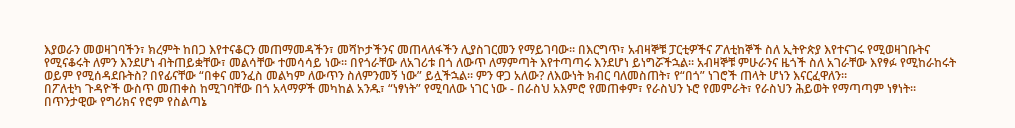እያወራን መወዛገባችን፣ ክረምት ከበጋ እየተናቆርን መጠማመዳችን፣ መሻኮታችንና መጠላለፋችን ሊያስገርመን የማይገባው። በእርግጥ፣ አብዛኞቹ ፓርቲዎችና ፖለቲከኞች ስለ ኢትዮጵያ እየተናገሩ የሚወዛገቡትና የሚናቆሩት ለምን እንደሆነ ብትጠይቋቸው፣ መልሳቸው ተመሳሳይ ነው። በየጎራቸው ለአገሪቱ በጎ ለውጥ ለማምጣት እየተጣጣሩ እንደሆነ ይነግሯችኋል። አብዛኞቹ ምሁራንና ዜጎች ስለ አገራቸው እየፃፉ የሚከራከሩት ወይም የሚሰዳደቡትስ? በየፊናቸው “በቀና መንፈስ መልካም ለውጥን ስለምንመኝ ነው” ይሏችኋል። ምን ዋጋ አለው? ለእውነት ክብር ባለመስጠት፣ የ“በጎ” ነገሮች ጠላት ሆነን እናርፈዋለን።
በፖለቲካ ጉዳዮች ውስጥ መጠቀስ ከሚገባቸው በጎ አላማዎች መካከል አንዱ፣ “ነፃነት” የሚባለው ነገር ነው - በራስህ አእምሮ የመጠቀም፣ የራስህን ኑሮ የመምራት፣ የራስህን ሕይወት የማጣጣም ነፃነት። በጥንታዊው የግሪክና የሮም የስልጣኔ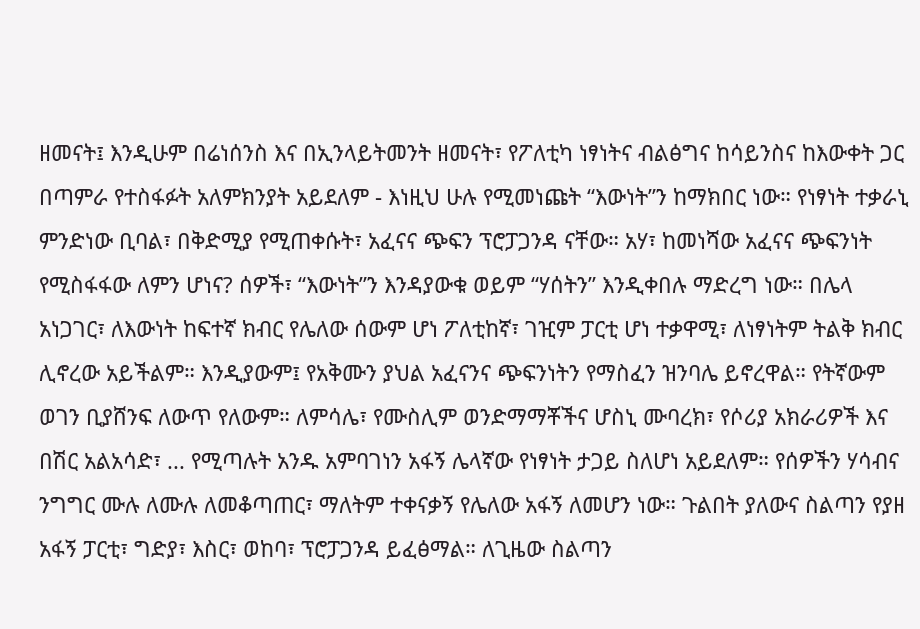ዘመናት፤ እንዲሁም በሬነሰንስ እና በኢንላይትመንት ዘመናት፣ የፖለቲካ ነፃነትና ብልፅግና ከሳይንስና ከእውቀት ጋር በጣምራ የተስፋፉት አለምክንያት አይደለም - እነዚህ ሁሉ የሚመነጩት “እውነት”ን ከማክበር ነው። የነፃነት ተቃራኒ ምንድነው ቢባል፣ በቅድሚያ የሚጠቀሱት፣ አፈናና ጭፍን ፕሮፓጋንዳ ናቸው። አሃ፣ ከመነሻው አፈናና ጭፍንነት የሚስፋፋው ለምን ሆነና? ሰዎች፣ “እውነት”ን እንዳያውቁ ወይም “ሃሰትን” እንዲቀበሉ ማድረግ ነው። በሌላ አነጋገር፣ ለእውነት ከፍተኛ ክብር የሌለው ሰውም ሆነ ፖለቲከኛ፣ ገዢም ፓርቲ ሆነ ተቃዋሚ፣ ለነፃነትም ትልቅ ክብር ሊኖረው አይችልም። እንዲያውም፤ የአቅሙን ያህል አፈናንና ጭፍንነትን የማስፈን ዝንባሌ ይኖረዋል። የትኛውም ወገን ቢያሸንፍ ለውጥ የለውም። ለምሳሌ፣ የሙስሊም ወንድማማቾችና ሆስኒ ሙባረክ፣ የሶሪያ አክራሪዎች እና በሽር አልአሳድ፣ ... የሚጣሉት አንዱ አምባገነን አፋኝ ሌላኛው የነፃነት ታጋይ ስለሆነ አይደለም። የሰዎችን ሃሳብና ንግግር ሙሉ ለሙሉ ለመቆጣጠር፣ ማለትም ተቀናቃኝ የሌለው አፋኝ ለመሆን ነው። ጉልበት ያለውና ስልጣን የያዘ አፋኝ ፓርቲ፣ ግድያ፣ እስር፣ ወከባ፣ ፕሮፓጋንዳ ይፈፅማል። ለጊዜው ስልጣን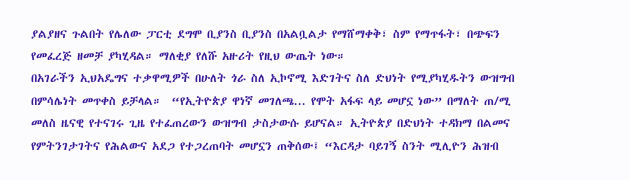ያልያዘና ጉልበት የሌለው ፓርቲ ደግሞ ቢያንስ ቢያንስ በአልቧልታ የማሸማቀቅ፣ ስም የማጥፋት፣ በጭፍን የመፈረጅ ዘመቻ ያካሂዳል። ማለቂያ የለሹ አዙሪት የዚህ ውጤት ነው።
በአገራችን ኢህአዴግና ተቃዋሚዎች በሁለት ጎራ ስለ ኢኮኖሚ እድገትና ስለ ድህነት የሚያካሂዱትን ውዝግብ በምሳሌነት መጥቀስ ይቻላል።  “የኢትዮጵያ ዋነኛ መገለጫ... የሞት አፋፍ ላይ መሆኗ ነው” በማለት ጠ/ሚ መለስ ዜናዊ የተናገሩ ጊዜ የተፈጠረውን ውዝግብ ታስታውሱ ይሆናል። ኢትዮጵያ በድህነት ተዳክማ በልመና የምትንገታገትና የሕልውና አደጋ የተጋረጠባት መሆኗን ጠቅሰው፤ “እርዳታ ባይገኝ ስንት ሚሊዮን ሕዝብ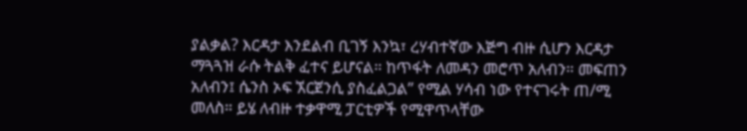ያልቃል? እርዳታ እንደልብ ቢገኝ እንኳ፣ ረሃብተኛው እጅግ ብዙ ሲሆን እርዳታ ማጓጓዝ ራሱ ትልቅ ፈተና ይሆናል። ከጥፋት ለመዳን መሮጥ አለብን። መፍጠን አለብን፤ ሴንስ ኦፍ ኧርጀንሲ ያስፈልጋል” የሚል ሃሳብ ነው የተናገሩት ጠ/ሚ መለስ። ይሄ ለብዙ ተቃዋሚ ፓርቲዎች የሚዋጥላቸው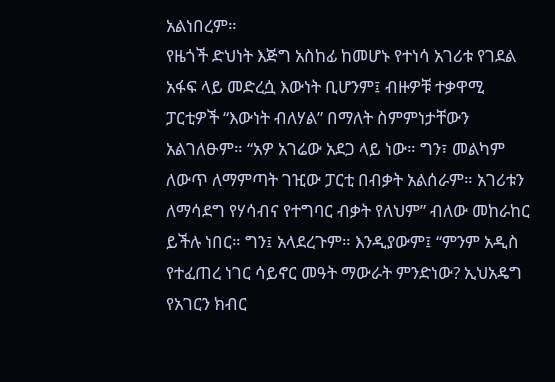አልነበረም።
የዜጎች ድህነት እጅግ አስከፊ ከመሆኑ የተነሳ አገሪቱ የገደል አፋፍ ላይ መድረሷ እውነት ቢሆንም፤ ብዙዎቹ ተቃዋሚ ፓርቲዎች “እውነት ብለሃል” በማለት ስምምነታቸውን አልገለፁም። “አዎ አገሬው አደጋ ላይ ነው። ግን፣ መልካም ለውጥ ለማምጣት ገዢው ፓርቲ በብቃት አልሰራም። አገሪቱን ለማሳደግ የሃሳብና የተግባር ብቃት የለህም” ብለው መከራከር ይችሉ ነበር። ግን፤ አላደረጉም። እንዲያውም፤ “ምንም አዲስ የተፈጠረ ነገር ሳይኖር መዓት ማውራት ምንድነው? ኢህአዴግ የአገርን ክብር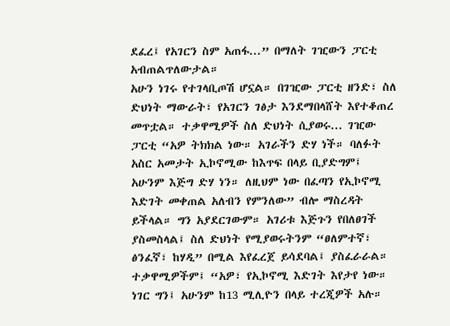ደፈረ፤ የአገርን ስም አጠፋ...” በማለት ገዢውን ፓርቲ አብጠልጥለውታል።
አሁን ነገሩ የተገላቢጦሽ ሆኗል። በገዢው ፓርቲ ዘንድ፣ ስለ ድህነት ማውራት፣ የአገርን ገፅታ እንደማበላሸት እየተቆጠረ መጥቷል። ተቃዋሚዎች ስለ ድህነት ሲያወሩ... ገዢው ፓርቲ “አዎ ትክክል ነው። አገራችን ድሃ ነች። ባለፉት አስር አመታት ኢኮኖሚው ከእጥፍ በላይ ቢያድግም፤ አሁንም እጅግ ድሃ ነን። ለዚህም ነው በፈጣን የኢኮኖሚ እድገት መቀጠል አለብን የምንለው” ብሎ ማስረዳት ይችላል። ግን አያደርገውም። አገሪቱ እጅጉን የበለፀገች ያስመስላል፤ ስለ ድህነት የሚያወሩትንም “ፀለምተኛ፣ ፅንፈኛ፣ ከሃዲ” በሚል እየፈረጀ ይሳደባል፤ ያስፈራራል።
ተቃዋሚዎችም፤ “አዎ፣ የኢኮኖሚ እድገት እየታየ ነው። ነገር ግን፤ አሁንም ከ13 ሚሊዮን በላይ ተረጂዎች አሉ።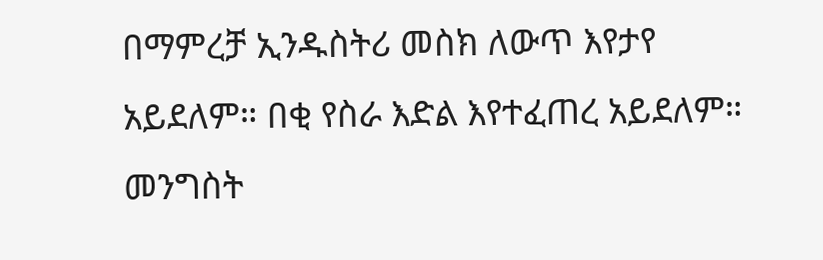በማምረቻ ኢንዱስትሪ መስክ ለውጥ እየታየ አይደለም። በቂ የስራ እድል እየተፈጠረ አይደለም። መንግስት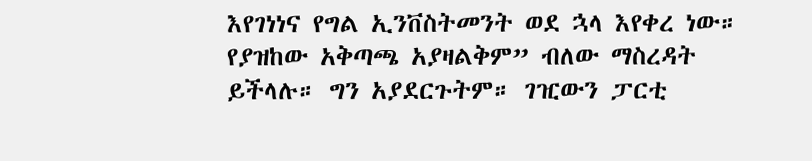እየገነነና የግል ኢንቨስትመንት ወደ ኋላ እየቀረ ነው። የያዝከው አቅጣጫ አያዛልቅም” ብለው ማስረዳት ይችላሉ። ግን አያደርጉትም። ገዢውን ፓርቲ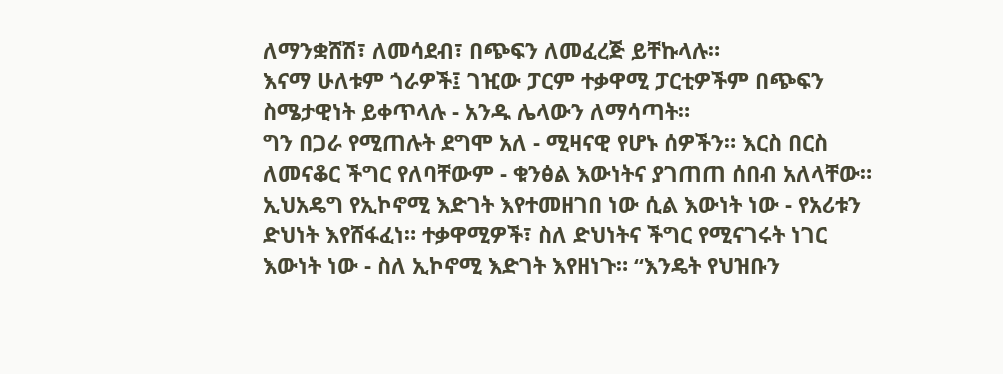ለማንቋሸሽ፣ ለመሳደብ፣ በጭፍን ለመፈረጅ ይቸኩላሉ።
እናማ ሁለቱም ጎራዎች፤ ገዢው ፓርም ተቃዋሚ ፓርቲዎችም በጭፍን ስሜታዊነት ይቀጥላሉ - አንዱ ሌላውን ለማሳጣት።
ግን በጋራ የሚጠሉት ደግሞ አለ - ሚዛናዊ የሆኑ ሰዎችን። እርስ በርስ ለመናቆር ችግር የለባቸውም - ቁንፅል እውነትና ያገጠጠ ሰበብ አለላቸው። ኢህአዴግ የኢኮኖሚ እድገት እየተመዘገበ ነው ሲል እውነት ነው - የአሪቱን ድህነት እየሸፋፈነ። ተቃዋሚዎች፣ ስለ ድህነትና ችግር የሚናገሩት ነገር እውነት ነው - ስለ ኢኮኖሚ እድገት እየዘነጉ። “እንዴት የህዝቡን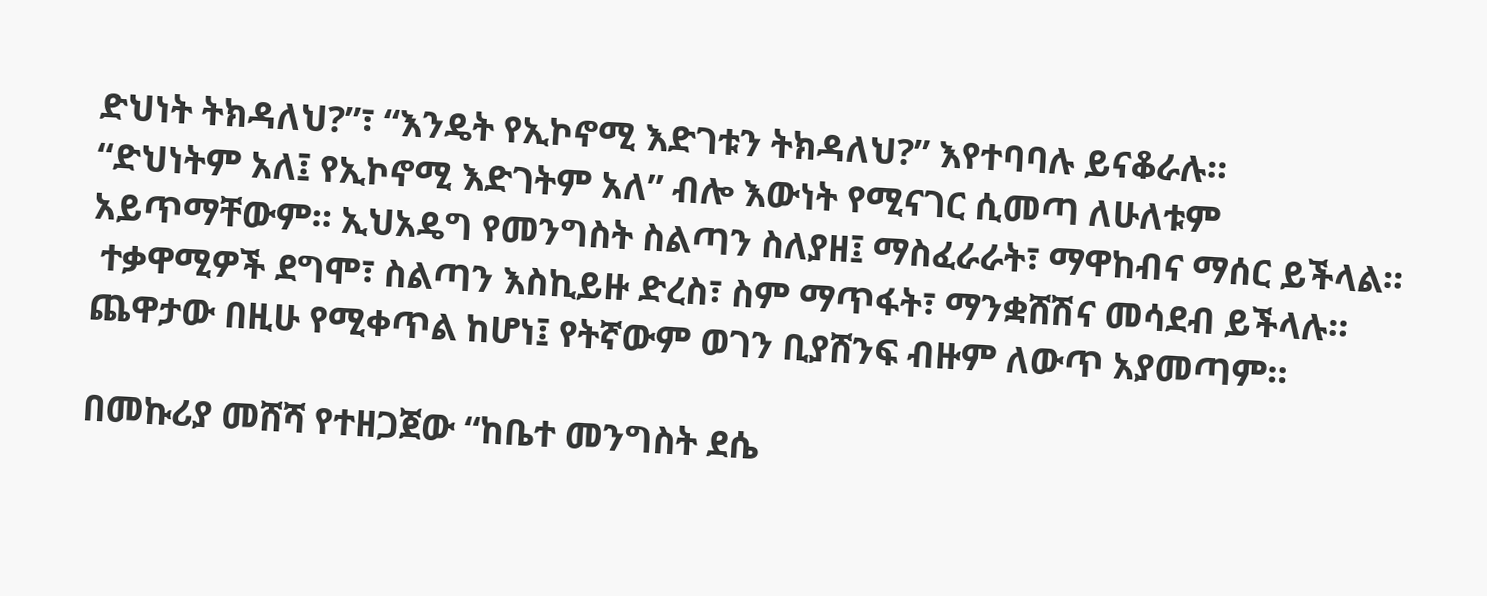ድህነት ትክዳለህ?”፣ “እንዴት የኢኮኖሚ እድገቱን ትክዳለህ?” እየተባባሉ ይናቆራሉ።
“ድህነትም አለ፤ የኢኮኖሚ እድገትም አለ” ብሎ እውነት የሚናገር ሲመጣ ለሁለቱም አይጥማቸውም። ኢህአዴግ የመንግስት ስልጣን ስለያዘ፤ ማስፈራራት፣ ማዋከብና ማሰር ይችላል።
 ተቃዋሚዎች ደግሞ፣ ስልጣን እስኪይዙ ድረስ፣ ስም ማጥፋት፣ ማንቋሸሽና መሳደብ ይችላሉ። ጨዋታው በዚሁ የሚቀጥል ከሆነ፤ የትኛውም ወገን ቢያሸንፍ ብዙም ለውጥ አያመጣም።

በመኩሪያ መሸሻ የተዘጋጀው “ከቤተ መንግስት ደሴ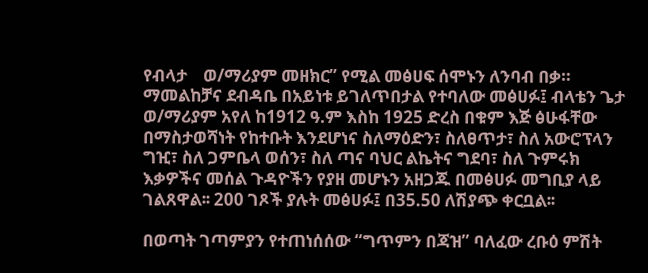የብላታ    ወ/ማሪያም መዘክር” የሚል መፅሀፍ ሰሞኑን ለንባብ በቃ።
ማመልከቻና ደብዳቤ በአይነቱ ይገለጥበታል የተባለው መፅሀፉ፤ ብላቴን ጌታ ወ/ማሪያም አየለ ከ1912 ዓ.ም እስከ 1925 ድረስ በቁም እጅ ፅሁፋቸው በማስታወሻነት የከተቡት እንደሆነና ስለማዕድን፣ ስለፀጥታ፣ ስለ አውሮፕላን ግዢ፣ ስለ ጋምቤላ ወሰን፣ ስለ ጣና ባህር ልኬትና ግደባ፣ ስለ ጉምሩክ እቃዎችና መሰል ጉዳዮችን የያዘ መሆኑን አዘጋጁ በመፅሀፉ መግቢያ ላይ ገልጸዋል፡፡ 200 ገጾች ያሉት መፅሀፉ፤ በ35.50 ለሽያጭ ቀርቧል፡፡

በወጣት ገጣምያን የተጠነሰሰው “ግጥምን በጃዝ” ባለፈው ረቡዕ ምሽት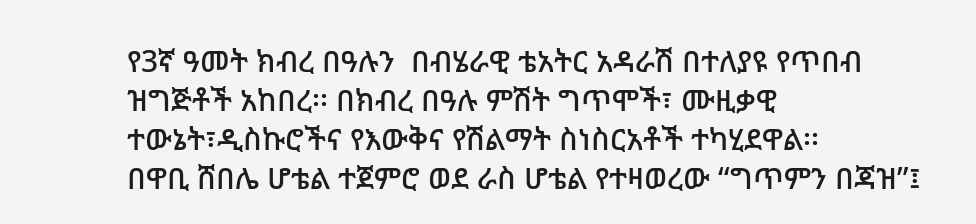የ3ኛ ዓመት ክብረ በዓሉን  በብሄራዊ ቴአትር አዳራሽ በተለያዩ የጥበብ ዝግጅቶች አከበረ፡፡ በክብረ በዓሉ ምሽት ግጥሞች፣ ሙዚቃዊ ተውኔት፣ዲስኩሮችና የእውቅና የሽልማት ስነስርአቶች ተካሂደዋል፡፡
በዋቢ ሸበሌ ሆቴል ተጀምሮ ወደ ራስ ሆቴል የተዛወረው “ግጥምን በጃዝ”፤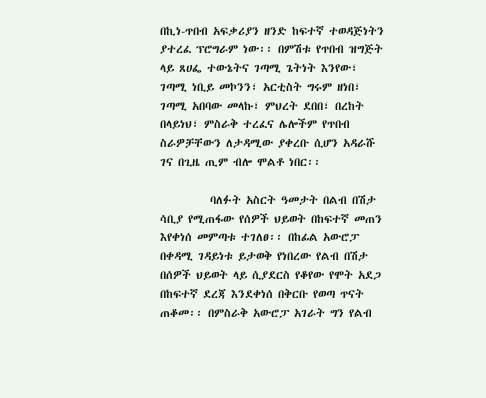በኪነ-ጥበብ አፍቃሪያን ዘንድ ከፍተኛ ተወዳጅነትን ያተረፈ ፕሮግራም ነው፡፡ በምሽቱ የጥበብ ዝግጅት ላይ ጸሀፌ ተውኔትና ገጣሚ ጌትነት እንየው፣ ገጣሚ ነቢይ መኮንን፣ አርቲስት ግሩም ዘነበ፣ ገጣሚ አበባው መላኩ፣ ምህረት ደበበ፣ በረከት በላይነህ፣ ምስራቅ ተረፈና ሌሎችም የጥበብ ስራዎቻቸውን ለታዳሚው ያቀረቡ ሲሆን አዳራሹ ገና በጊዜ ጢም ብሎ ሞልቶ ነበር፡፡

          ባለፉት አስርት ዓመታት በልብ በሽታ ሳቢያ የሚጠፋው የሰዎች ህይወት በከፍተኛ መጠን እየቀነሰ መምጣቱ ተገለፀ፡፡ በከፊል አውሮፓ በቀዳሚ ገዳይነቱ ይታወቅ የነበረው የልብ በሽታ በሰዎች ህይወት ላይ ሲያደርስ የቆየው የሞት አደጋ በከፍተኛ ደረጃ እንደቀነሰ በቅርቡ የወጣ ጥናት ጠቆመ፡፡ በምስራቅ አውሮፓ አገራት ግን የልብ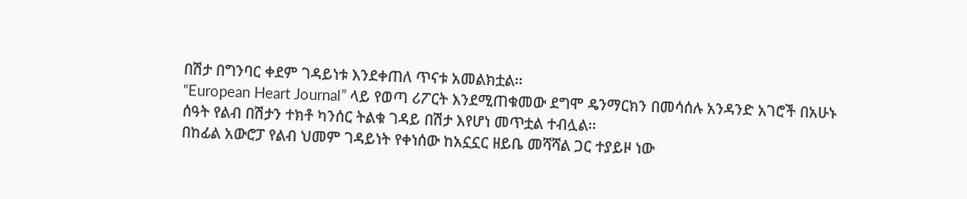በሽታ በግንባር ቀደም ገዳይነቱ እንደቀጠለ ጥናቱ አመልክቷል፡፡
“European Heart Journal” ላይ የወጣ ሪፖርት እንደሚጠቁመው ደግሞ ዴንማርክን በመሳሰሉ አንዳንድ አገሮች በአሁኑ ሰዓት የልብ በሽታን ተክቶ ካንሰር ትልቁ ገዳይ በሽታ እየሆነ መጥቷል ተብሏል፡፡
በከፊል አውሮፓ የልብ ህመም ገዳይነት የቀነሰው ከአኗኗር ዘይቤ መሻሻል ጋር ተያይዞ ነው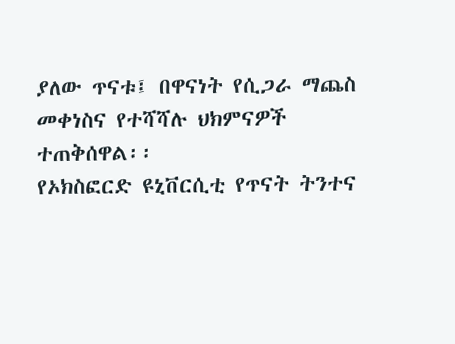ያለው ጥናቱ፤ በዋናነት የሲጋራ ማጨስ መቀነስና የተሻሻሉ ህክምናዎች ተጠቅሰዋል፡፡
የኦክስፎርድ ዩኒቨርሲቲ የጥናት ትንተና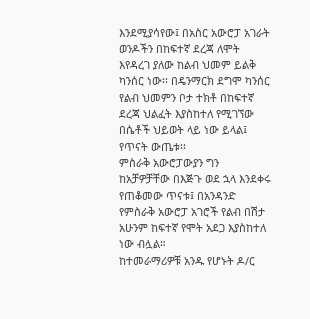እንደሚያሳየው፤ በአስር አውሮፓ አገራት ወንዶችን በከፍተኛ ደረጃ ለሞት እየዳረገ ያለው ከልብ ህመም ይልቅ ካንሰር ነው፡፡ በዴንማርክ ደግሞ ካንሰር የልብ ህመምን ቦታ ተክቶ በከፍተኛ ደረጃ ህልፈት እያስከተለ የሚገኘው በሴቶች ህይወት ላይ ነው ይላል፤ የጥናት ውጤቱ፡፡
ምስራቅ አውሮፓውያን ግን ከአቻዎቻቸው በእጅጉ ወደ ኋላ እንደቀሩ የጠቆመው ጥናቱ፤ በአንዳንድ የምስራቅ አውሮፓ አገሮች የልብ በሽታ አሁንም ከፍተኛ የሞት አደጋ እያስከተለ ነው ብሏል።
ከተመራማሪዎቹ አንዱ የሆኑት ዶ/ር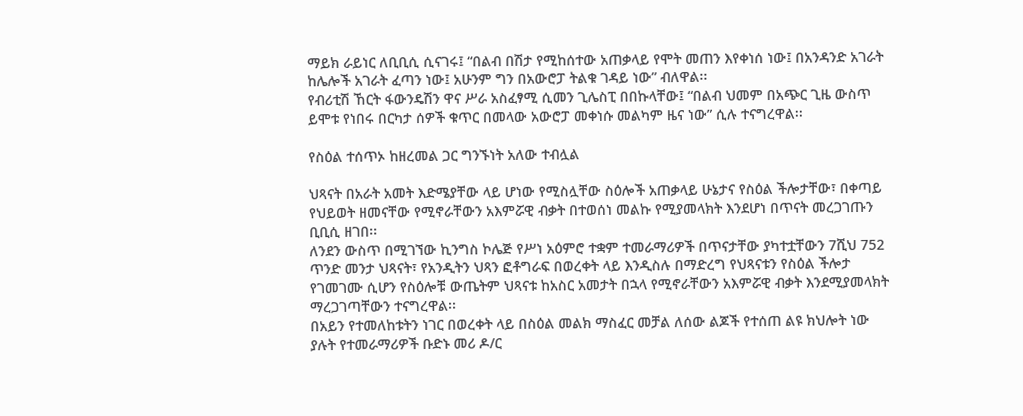ማይክ ራይነር ለቢቢሲ ሲናገሩ፤ “በልብ በሽታ የሚከሰተው አጠቃላይ የሞት መጠን እየቀነሰ ነው፤ በአንዳንድ አገራት ከሌሎች አገራት ፈጣን ነው፤ አሁንም ግን በአውሮፓ ትልቁ ገዳይ ነው” ብለዋል፡፡
የብሪቲሽ ኸርት ፋውንዴሽን ዋና ሥራ አስፈፃሚ ሲመን ጊሌስፒ በበኩላቸው፤ “በልብ ህመም በአጭር ጊዜ ውስጥ ይሞቱ የነበሩ በርካታ ሰዎች ቁጥር በመላው አውሮፓ መቀነሱ መልካም ዜና ነው” ሲሉ ተናግረዋል፡፡

የስዕል ተሰጥኦ ከዘረመል ጋር ግንኙነት አለው ተብሏል

ህጻናት በአራት አመት እድሜያቸው ላይ ሆነው የሚስሏቸው ስዕሎች አጠቃላይ ሁኔታና የስዕል ችሎታቸው፣ በቀጣይ የህይወት ዘመናቸው የሚኖራቸውን አእምሯዊ ብቃት በተወሰነ መልኩ የሚያመላክት እንደሆነ በጥናት መረጋገጡን ቢቢሲ ዘገበ፡፡
ለንደን ውስጥ በሚገኘው ኪንግስ ኮሌጅ የሥነ አዕምሮ ተቋም ተመራማሪዎች በጥናታቸው ያካተቷቸውን 7ሺህ 752 ጥንድ መንታ ህጻናት፣ የአንዲትን ህጻን ፎቶግራፍ በወረቀት ላይ እንዲስሉ በማድረግ የህጻናቱን የስዕል ችሎታ የገመገሙ ሲሆን የስዕሎቹ ውጤትም ህጻናቱ ከአስር አመታት በኋላ የሚኖራቸውን አእምሯዊ ብቃት እንደሚያመላክት ማረጋገጣቸውን ተናግረዋል፡፡
በአይን የተመለከቱትን ነገር በወረቀት ላይ በስዕል መልክ ማስፈር መቻል ለሰው ልጆች የተሰጠ ልዩ ክህሎት ነው ያሉት የተመራማሪዎች ቡድኑ መሪ ዶ/ር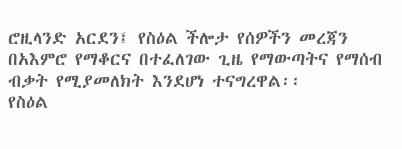ሮዚላንድ አርደን፤ የስዕል ችሎታ የሰዎችን መረጃን በአእምሮ የማቆርና በተፈለገው ጊዜ የማውጣትና የማሰብ ብቃት የሚያመለክት እንደሆነ ተናግረዋል፡፡
የስዕል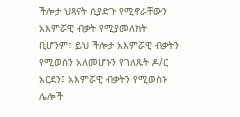ችሎታ ህጻናት ሲያድጉ የሚኖራቸውን አእምሯዊ ብቃት የሚያመለክት ቢሆንም፣ ይህ ችሎታ አእምሯዊ ብቃትን የሚወስን አለመሆኑን የገለጹት ዶ/ር አርደን፤ አእምሯዊ ብቃትን የሚወስኑ ሌሎች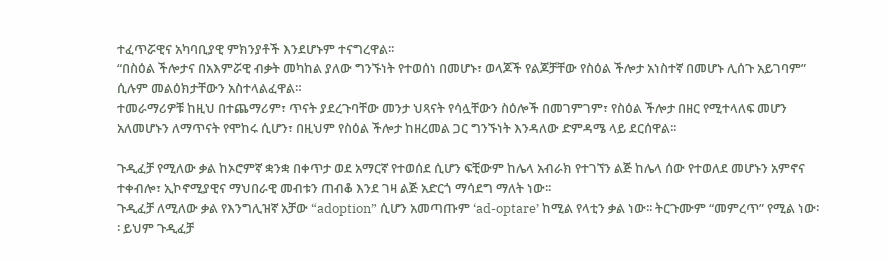ተፈጥሯዊና አካባቢያዊ ምክንያቶች እንደሆኑም ተናግረዋል፡፡
“በስዕል ችሎታና በአእምሯዊ ብቃት መካከል ያለው ግንኙነት የተወሰነ በመሆኑ፣ ወላጆች የልጆቻቸው የስዕል ችሎታ አነስተኛ በመሆኑ ሊሰጉ አይገባም” ሲሉም መልዕክታቸውን አስተላልፈዋል።
ተመራማሪዎቹ ከዚህ በተጨማሪም፣ ጥናት ያደረጉባቸው መንታ ህጻናት የሳሏቸውን ስዕሎች በመገምገም፣ የስዕል ችሎታ በዘር የሚተላለፍ መሆን አለመሆኑን ለማጥናት የሞከሩ ሲሆን፣ በዚህም የስዕል ችሎታ ከዘረመል ጋር ግንኙነት እንዳለው ድምዳሜ ላይ ደርሰዋል፡፡

ጉዲፈቻ የሚለው ቃል ከኦሮምኛ ቋንቋ በቀጥታ ወደ አማርኛ የተወሰደ ሲሆን ፍቺውም ከሌላ አብራክ የተገኘን ልጅ ከሌላ ሰው የተወለደ መሆኑን አምኖና ተቀብሎ፣ ኢኮኖሚያዊና ማህበራዊ መብቱን ጠብቆ እንደ ገዛ ልጅ አድርጎ ማሳደግ ማለት ነው፡፡
ጉዲፈቻ ለሚለው ቃል የእንግሊዝኛ አቻው “adoption” ሲሆን አመጣጡም ‘ad-optare’ ከሚል የላቲን ቃል ነው፡፡ ትርጉሙም “መምረጥ” የሚል ነው፡፡ ይህም ጉዲፈቻ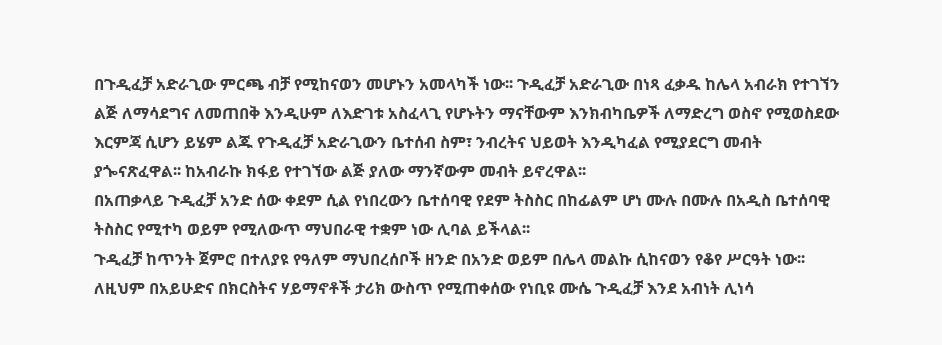በጉዲፈቻ አድራጊው ምርጫ ብቻ የሚከናወን መሆኑን አመላካች ነው፡፡ ጉዲፈቻ አድራጊው በነጻ ፈቃዱ ከሌላ አብራክ የተገኘን ልጅ ለማሳደግና ለመጠበቅ እንዲሁም ለእድገቱ አስፈላጊ የሆኑትን ማናቸውም እንክብካቤዎች ለማድረግ ወስኖ የሚወስደው እርምጃ ሲሆን ይሄም ልጁ የጉዲፈቻ አድራጊውን ቤተሰብ ስም፣ ንብረትና ህይወት እንዲካፈል የሚያደርግ መብት ያጐናጽፈዋል፡፡ ከአብራኩ ክፋይ የተገኘው ልጅ ያለው ማንኛውም መብት ይኖረዋል፡፡
በአጠቃላይ ጉዲፈቻ አንድ ሰው ቀደም ሲል የነበረውን ቤተሰባዊ የደም ትስስር በከፊልም ሆነ ሙሉ በሙሉ በአዲስ ቤተሰባዊ ትስስር የሚተካ ወይም የሚለውጥ ማህበራዊ ተቋም ነው ሊባል ይችላል፡፡
ጉዲፈቻ ከጥንት ጀምሮ በተለያዩ የዓለም ማህበረሰቦች ዘንድ በአንድ ወይም በሌላ መልኩ ሲከናወን የቆየ ሥርዓት ነው፡፡ ለዚህም በአይሁድና በክርስትና ሃይማኖቶች ታሪክ ውስጥ የሚጠቀሰው የነቢዩ ሙሴ ጉዲፈቻ እንደ አብነት ሊነሳ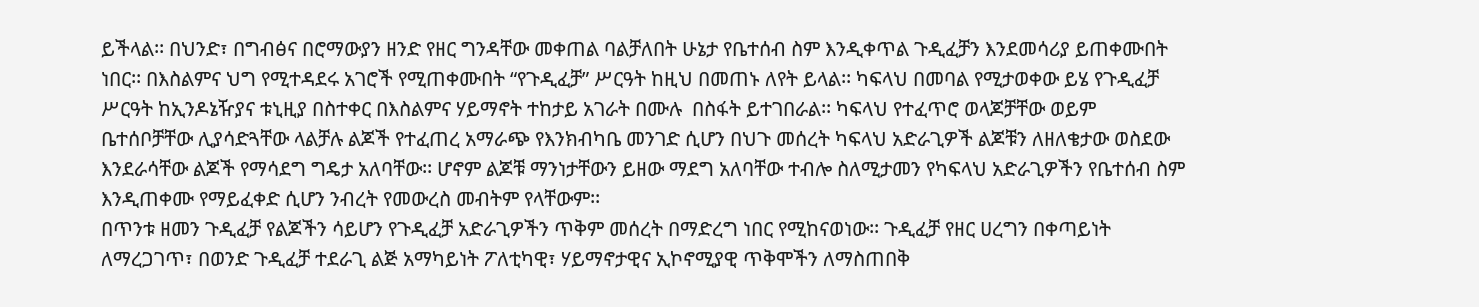ይችላል፡፡ በህንድ፣ በግብፅና በሮማውያን ዘንድ የዘር ግንዳቸው መቀጠል ባልቻለበት ሁኔታ የቤተሰብ ስም እንዲቀጥል ጉዲፈቻን እንደመሳሪያ ይጠቀሙበት ነበር፡፡ በእስልምና ህግ የሚተዳደሩ አገሮች የሚጠቀሙበት “የጉዲፈቻ” ሥርዓት ከዚህ በመጠኑ ለየት ይላል፡፡ ካፍላህ በመባል የሚታወቀው ይሄ የጉዲፈቻ ሥርዓት ከኢንዶኔዥያና ቱኒዚያ በስተቀር በእስልምና ሃይማኖት ተከታይ አገራት በሙሉ  በስፋት ይተገበራል፡፡ ካፍላህ የተፈጥሮ ወላጆቻቸው ወይም ቤተሰቦቻቸው ሊያሳድጓቸው ላልቻሉ ልጆች የተፈጠረ አማራጭ የእንክብካቤ መንገድ ሲሆን በህጉ መሰረት ካፍላህ አድራጊዎች ልጆቹን ለዘለቄታው ወስደው እንደራሳቸው ልጆች የማሳደግ ግዴታ አለባቸው፡፡ ሆኖም ልጆቹ ማንነታቸውን ይዘው ማደግ አለባቸው ተብሎ ስለሚታመን የካፍላህ አድራጊዎችን የቤተሰብ ስም እንዲጠቀሙ የማይፈቀድ ሲሆን ንብረት የመውረስ መብትም የላቸውም፡፡
በጥንቱ ዘመን ጉዲፈቻ የልጆችን ሳይሆን የጉዲፈቻ አድራጊዎችን ጥቅም መሰረት በማድረግ ነበር የሚከናወነው፡፡ ጉዲፈቻ የዘር ሀረግን በቀጣይነት ለማረጋገጥ፣ በወንድ ጉዲፈቻ ተደራጊ ልጅ አማካይነት ፖለቲካዊ፣ ሃይማኖታዊና ኢኮኖሚያዊ ጥቅሞችን ለማስጠበቅ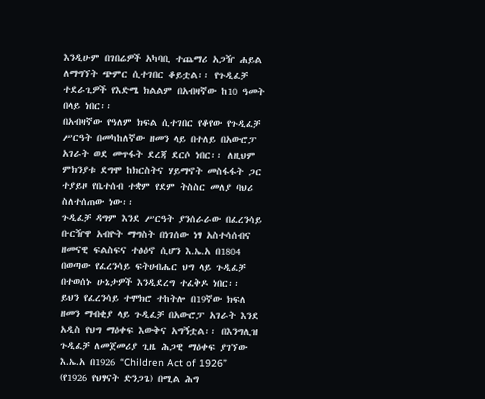እንዲሁም በገበሬዎች አካባቢ ተጨማሪ አጋዥ ሐይል ለማግኘት ጭምር ሲተገበር ቆይቷል፡፡ የጉዲፈቻ ተደራጊዎች የእድሜ ክልልም በአብዛኛው ከ10 ዓመት በላይ ነበር፡፡
በአብዛኛው የዓለም ክፍል ሲተገበር የቆየው የጉዲፈቻ ሥርዓት በመካከለኛው ዘመን ላይ በተለይ በአውሮፓ አገራት ወደ መጥፋት ደረጃ ደርሶ ነበር፡፡ ለዚህም ምክንያቱ ደግሞ ከክርስትና ሃይማኖት መስፋፋት ጋር ተያይዞ የቤተሰብ ተቋም የደም ትስስር መለያ ባህሪ ስለተሰጠው ነው፡፡
ጉዲፈቻ ዳግም እንደ ሥርዓት ያንሰራራው በፈረንሳይ ቡርዥዋ አብዮት ማግስት በነገሰው ነፃ አስተሳሰብና ዘመናዊ ፍልስፍና ተፅዕኖ ሲሆን እ.ኤ.አ በ1804 በወጣው የፈረንሳይ ፍትሀብሔር ህግ ላይ ጉዲፈቻ በተወሰኑ ሁኔታዎች እንዲደረግ ተፈቅዶ ነበር፡፡
ይህን የፈረንሳይ ተሞክሮ ተከትሎ በ19ኛው ክፍለ ዘመን ማብቂያ ላይ ጉዲፈቻ በአውሮፓ አገራት እንደ አዲስ የህግ ማዕቀፍ እውቅና አግኝቷል፡፡ በእንግሊዝ ጉዲፈቻ ለመጀመሪያ ጊዜ ሕጋዊ ማዕቀፍ ያገኘው እ.ኤ.አ በ1926 “Children Act of 1926” (የ1926 የህፃናት ድንጋጌ) በሚል ሕግ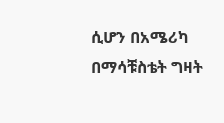ሲሆን በአሜሪካ በማሳቹስቴት ግዛት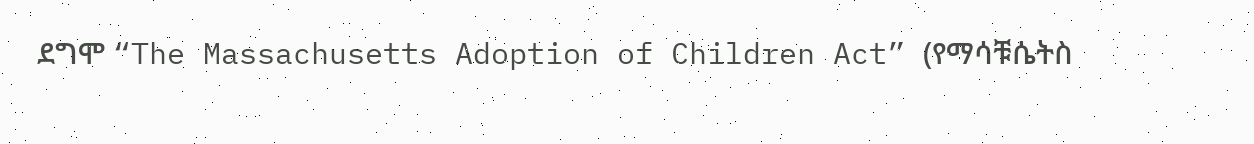ደግሞ “The Massachusetts Adoption of Children Act” (የማሳቹሴትስ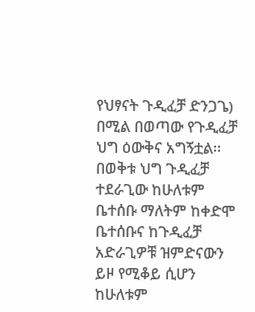የህፃናት ጉዲፈቻ ድንጋጌ) በሚል በወጣው የጉዲፈቻ ህግ ዕውቅና አግኝቷል፡፡ በወቅቱ ህግ ጉዲፈቻ ተደራጊው ከሁለቱም ቤተሰቡ ማለትም ከቀድሞ ቤተሰቡና ከጉዲፈቻ አድራጊዎቹ ዝምድናውን ይዞ የሚቆይ ሲሆን ከሁለቱም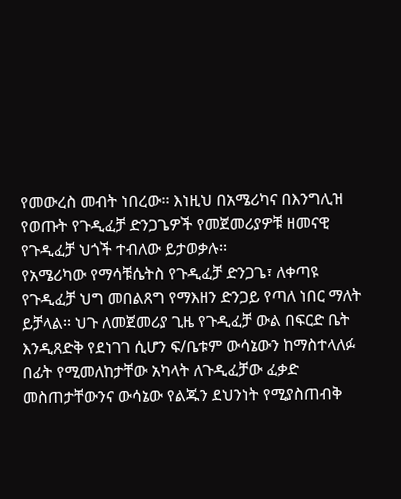የመውረስ መብት ነበረው፡፡ እነዚህ በአሜሪካና በእንግሊዝ የወጡት የጉዲፈቻ ድንጋጌዎች የመጀመሪያዎቹ ዘመናዊ የጉዲፈቻ ህጎች ተብለው ይታወቃሉ፡፡
የአሜሪካው የማሳቹሴትስ የጉዲፈቻ ድንጋጌ፣ ለቀጣዩ የጉዲፈቻ ህግ መበልጸግ የማእዘን ድንጋይ የጣለ ነበር ማለት ይቻላል፡፡ ህጉ ለመጀመሪያ ጊዜ የጉዲፈቻ ውል በፍርድ ቤት እንዲጸድቅ የደነገገ ሲሆን ፍ/ቤቱም ውሳኔውን ከማስተላለፉ በፊት የሚመለከታቸው አካላት ለጉዲፈቻው ፈቃድ መስጠታቸውንና ውሳኔው የልጁን ደህንነት የሚያስጠብቅ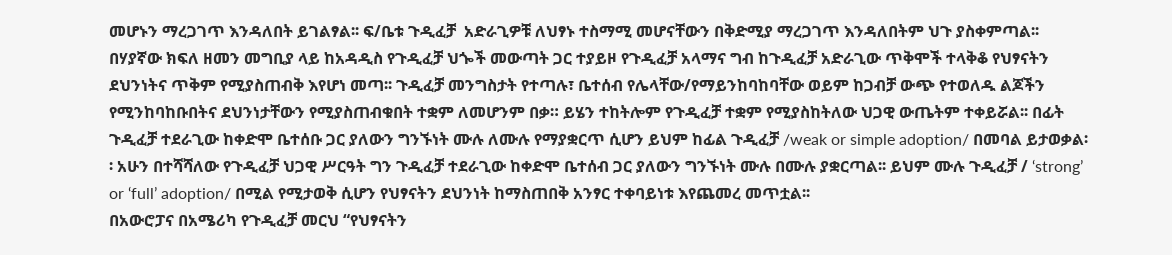መሆኑን ማረጋገጥ እንዳለበት ይገልፃል፡፡ ፍ/ቤቱ ጉዲፈቻ  አድራጊዎቹ ለህፃኑ ተስማሚ መሆናቸውን በቅድሚያ ማረጋገጥ እንዳለበትም ህጉ ያስቀምጣል፡፡
በሃያኛው ክፍለ ዘመን መግቢያ ላይ ከአዳዲስ የጉዲፈቻ ህጐች መውጣት ጋር ተያይዞ የጉዲፈቻ አላማና ግብ ከጉዲፈቻ አድራጊው ጥቅሞች ተላቅቆ የህፃናትን ደህንነትና ጥቅም የሚያስጠብቅ እየሆነ መጣ፡፡ ጉዲፈቻ መንግስታት የተጣሉ፣ ቤተሰብ የሌላቸው/የማይንከባከባቸው ወይም ከጋብቻ ውጭ የተወለዱ ልጆችን የሚንከባከቡበትና ደህንነታቸውን የሚያስጠብቁበት ተቋም ለመሆንም በቃ። ይሄን ተከትሎም የጉዲፈቻ ተቋም የሚያስከትለው ህጋዊ ውጤትም ተቀይሯል፡፡ በፊት ጉዲፈቻ ተደራጊው ከቀድሞ ቤተሰቡ ጋር ያለውን ግንኙነት ሙሉ ለሙሉ የማያቋርጥ ሲሆን ይህም ከፊል ጉዲፈቻ /weak or simple adoption/ በመባል ይታወቃል፡፡ አሁን በተሻሻለው የጉዲፈቻ ህጋዊ ሥርዓት ግን ጉዲፈቻ ተደራጊው ከቀድሞ ቤተሰብ ጋር ያለውን ግንኙነት ሙሉ በሙሉ ያቋርጣል፡፡ ይህም ሙሉ ጉዲፈቻ / ‘strong’ or ‘full’ adoption/ በሚል የሚታወቅ ሲሆን የህፃናትን ደህንነት ከማስጠበቅ አንፃር ተቀባይነቱ እየጨመረ መጥቷል፡፡
በአውሮፓና በአሜሪካ የጉዲፈቻ መርህ “የህፃናትን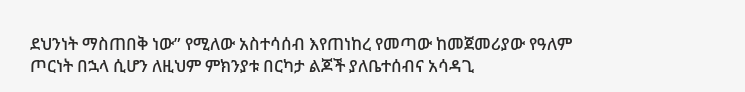ደህንነት ማስጠበቅ ነው” የሚለው አስተሳሰብ እየጠነከረ የመጣው ከመጀመሪያው የዓለም ጦርነት በኋላ ሲሆን ለዚህም ምክንያቱ በርካታ ልጆች ያለቤተሰብና አሳዳጊ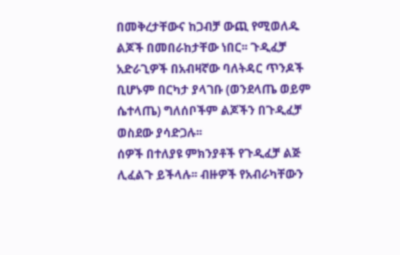በመቅረታቸውና ከጋብቻ ውጪ የሚወለዱ ልጆች በመበራከታቸው ነበር፡፡ ጉዲፈቻ አድራጊዎች በአብዛኛው ባለትዳር ጥንዶች ቢሆኑም በርካታ ያላገቡ (ወንደላጤ ወይም ሴተላጤ) ግለሰቦችም ልጆችን በጉዲፈቻ ወስደው ያሳድጋሉ፡፡
ሰዎች በተለያዩ ምክንያቶች የጉዲፈቻ ልጅ ሊፈልጉ ይችላሉ፡፡ ብዙዎች የአብራካቸውን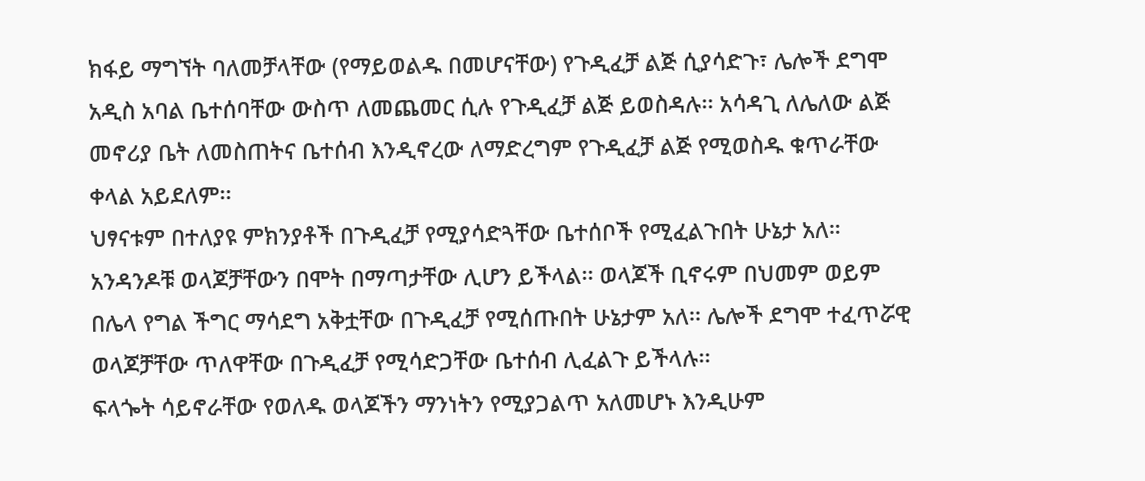ክፋይ ማግኘት ባለመቻላቸው (የማይወልዱ በመሆናቸው) የጉዲፈቻ ልጅ ሲያሳድጉ፣ ሌሎች ደግሞ አዲስ አባል ቤተሰባቸው ውስጥ ለመጨመር ሲሉ የጉዲፈቻ ልጅ ይወስዳሉ፡፡ አሳዳጊ ለሌለው ልጅ መኖሪያ ቤት ለመስጠትና ቤተሰብ እንዲኖረው ለማድረግም የጉዲፈቻ ልጅ የሚወስዱ ቁጥራቸው ቀላል አይደለም፡፡
ህፃናቱም በተለያዩ ምክንያቶች በጉዲፈቻ የሚያሳድጓቸው ቤተሰቦች የሚፈልጉበት ሁኔታ አለ። አንዳንዶቹ ወላጆቻቸውን በሞት በማጣታቸው ሊሆን ይችላል፡፡ ወላጆች ቢኖሩም በህመም ወይም በሌላ የግል ችግር ማሳደግ አቅቷቸው በጉዲፈቻ የሚሰጡበት ሁኔታም አለ፡፡ ሌሎች ደግሞ ተፈጥሯዊ ወላጆቻቸው ጥለዋቸው በጉዲፈቻ የሚሳድጋቸው ቤተሰብ ሊፈልጉ ይችላሉ፡፡
ፍላጐት ሳይኖራቸው የወለዱ ወላጆችን ማንነትን የሚያጋልጥ አለመሆኑ እንዲሁም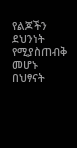የልጆችን ደህንነት የሚያስጠብቅ መሆኑ በህፃናት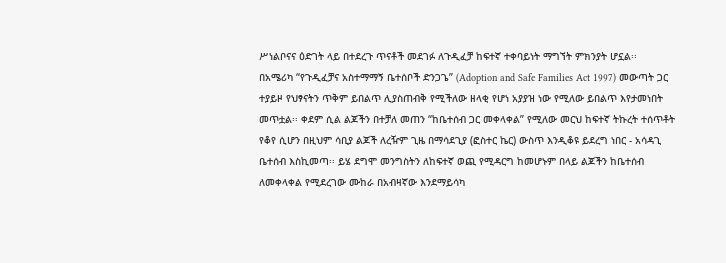ሥነልቦናና ዕድገት ላይ በተደረጉ ጥናቶች መደገፉ ለጉዲፈቻ ከፍተኛ ተቀባይነት ማግኘት ምክንያት ሆኗል፡፡
በአሜሪካ “የጉዲፈቻና አስተማማኝ ቤተሰቦች ድንጋጌ” (Adoption and Safe Families Act 1997) መውጣት ጋር ተያይዞ የህፃናትን ጥቅም ይበልጥ ሊያስጠብቅ የሚችለው ዘላቂ የሆነ አያያዝ ነው የሚለው ይበልጥ እየታመነበት መጥቷል፡፡ ቀደም ሲል ልጆችን በተቻለ መጠን “ከቤተሰብ ጋር መቀላቀል” የሚለው መርህ ከፍተኛ ትኩረት ተሰጥቶት የቆየ ሲሆን በዚህም ሳቢያ ልጆች ለረዥም ጊዜ በማሳደጊያ (ፎስተር ኬር) ውስጥ እንዲቆዩ ይደረግ ነበር - አሳዳጊ ቤተሰብ እስኪመጣ፡፡ ይሄ ደግሞ መንግስትን ለከፍተኛ ወጪ የሚዳርግ ከመሆኑም በላይ ልጆችን ከቤተሰብ ለመቀላቀል የሚደረገው ሙከራ በአብዛኛው እንደማይሳካ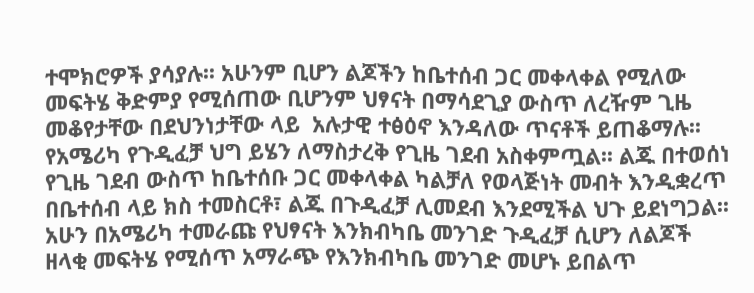ተሞክሮዎች ያሳያሉ፡፡ አሁንም ቢሆን ልጆችን ከቤተሰብ ጋር መቀላቀል የሚለው መፍትሄ ቅድምያ የሚሰጠው ቢሆንም ህፃናት በማሳደጊያ ውስጥ ለረዥም ጊዜ መቆየታቸው በደህንነታቸው ላይ  አሉታዊ ተፅዕኖ እንዳለው ጥናቶች ይጠቆማሉ፡፡
የአሜሪካ የጉዲፈቻ ህግ ይሄን ለማስታረቅ የጊዜ ገደብ አስቀምጧል፡፡ ልጁ በተወሰነ የጊዜ ገደብ ውስጥ ከቤተሰቡ ጋር መቀላቀል ካልቻለ የወላጅነት መብት እንዲቋረጥ በቤተሰብ ላይ ክስ ተመስርቶ፣ ልጁ በጉዲፈቻ ሊመደብ እንደሚችል ህጉ ይደነግጋል፡፡ አሁን በአሜሪካ ተመራጩ የህፃናት እንክብካቤ መንገድ ጉዲፈቻ ሲሆን ለልጆች ዘላቂ መፍትሄ የሚሰጥ አማራጭ የእንክብካቤ መንገድ መሆኑ ይበልጥ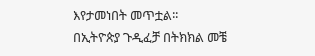እየታመነበት መጥቷል፡፡
በኢትዮጵያ ጉዲፈቻ በትክክል መቼ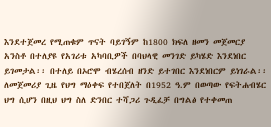እንደተጀመረ የሚጠቁም ጥናት ባይገኝም ከ1800 ክፍለ ዘመን መጀመርያ አንስቶ በተለያዩ የአገሪቱ አካባቢዎች በባህላዊ መንገድ ይካሄድ እንደነበር ይገመታል፡፡ በተለይ በኦሮሞ ብሄረሰብ ዘንድ ይተገበር እንደነበርም ይነገራል፡፡ ለመጀመሪያ ጊዜ የህግ ማዕቀፍ የተበጀለት በ1952 ዓ.ም በወጣው የፍትሐብሄር ህግ ሲሆን በዚህ ህግ ስለ ድንበር ተሻጋሪ ጉዲፈቻ በግልፅ የተቀመጠ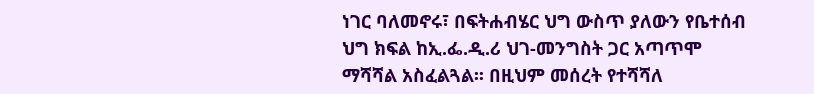ነገር ባለመኖሩ፣ በፍትሐብሄር ህግ ውስጥ ያለውን የቤተሰብ ህግ ክፍል ከኢ.ፌ.ዲ.ሪ ህገ-መንግስት ጋር አጣጥሞ ማሻሻል አስፈልጓል፡፡ በዚህም መሰረት የተሻሻለ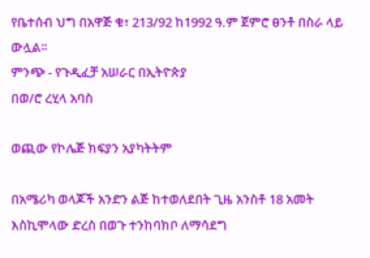የቤተሰብ ህግ በአዋጅ ቁ፣ 213/92 ከ1992 ዓ.ም ጀምሮ ፀንቶ በስራ ላይ ውሏል፡፡
ምንጭ - የጉዲፈቻ አሠራር በኢትዮጵያ
በወ/ሮ ረሂላ አባስ

ወጪው የኮሌጅ ክፍያን አያካትትም

በአሜሪካ ወላጆች አንድን ልጅ ከተወለደበት ጊዜ አንስቶ 18 አመት እስኪሞላው ድረስ በወጉ ተንከባክቦ ለማሳደግ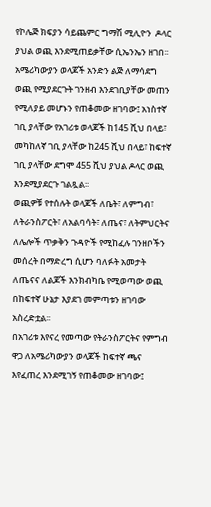የኮሌጅ ክፍያን ሳይጨምር ግማሽ ሚሊዮን  ዶላር ያህል ወጪ እንደሚጠይቃቸው ሲኤንኤን ዘገበ፡፡
አሜሪካውያን ወላጆች አንድን ልጅ ለማሳደግ ወጪ የሚያደርጉት ገንዘብ እንደገቢያቸው መጠን የሚለያይ መሆኑን የጠቆመው ዘገባው፤ አነስተኛ ገቢ ያላቸው የአገሪቱ ወላጆች ከ145 ሺህ በላይ፣ መካከለኛ ገቢ ያላቸው ከ245 ሺህ በላይ፣ ከፍተኛ ገቢ ያላቸው ደግሞ 455 ሺህ ያህል ዶላር ወጪ እንደሚያደርጉ ገልጿል፡፡
ወጪዎቹ የተሰሉት ወላጆች ለቤት፣ ለምግብ፣ ለትራንስፖርት፣ ለአልባሳት፣ ለጤና፣ ለትምህርትና ለሌሎች ጥቃቅን ጉዳዮች የሚከፈሉ ገንዘቦችን መሰረት በማድረግ ሲሆን ባለፉት አመታት ለጤናና ለልጆች እንክብካቤ የሚወጣው ወጪ በከፍተኛ ሁኔታ እያደገ መምጣቱን ዘገባው አስረድቷል፡፡
በአገሪቱ እየናረ የመጣው የትራንስፖርትና የምግብ ዋጋ ለአሜሪካውያን ወላጆች ከፍተኛ ጫና እየፈጠረ እንደሚገኝ የጠቆመው ዘገባው፤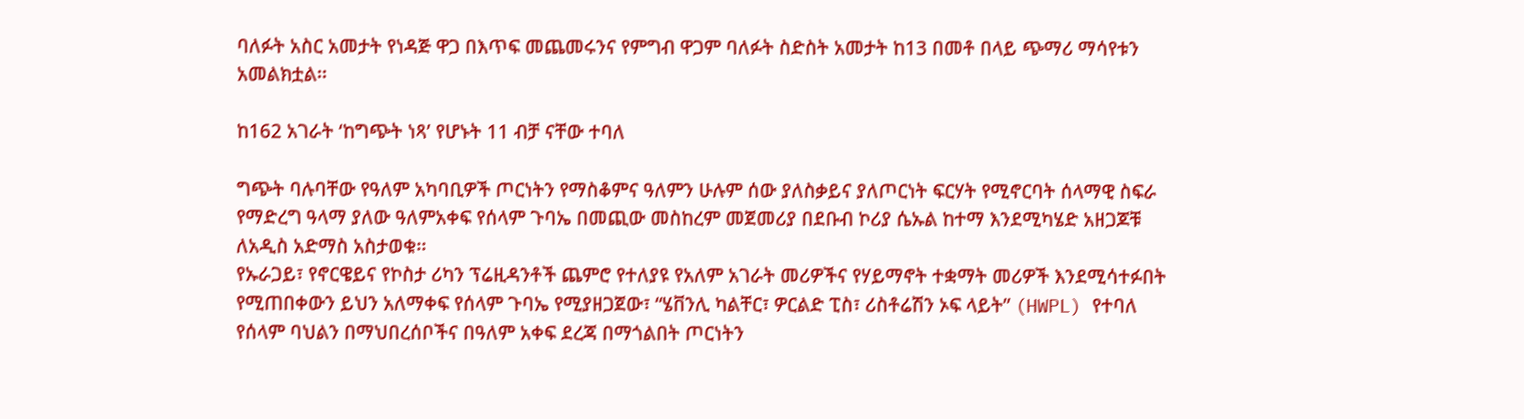ባለፉት አስር አመታት የነዳጅ ዋጋ በእጥፍ መጨመሩንና የምግብ ዋጋም ባለፉት ስድስት አመታት ከ13 በመቶ በላይ ጭማሪ ማሳየቱን አመልክቷል፡፡

ከ162 አገራት ‘ከግጭት ነጻ’ የሆኑት 11 ብቻ ናቸው ተባለ

ግጭት ባሉባቸው የዓለም አካባቢዎች ጦርነትን የማስቆምና ዓለምን ሁሉም ሰው ያለስቃይና ያለጦርነት ፍርሃት የሚኖርባት ሰላማዊ ስፍራ የማድረግ ዓላማ ያለው ዓለምአቀፍ የሰላም ጉባኤ በመጪው መስከረም መጀመሪያ በደቡብ ኮሪያ ሴኡል ከተማ እንደሚካሄድ አዘጋጆቹ ለአዲስ አድማስ አስታወቁ፡፡
የኡራጋይ፣ የኖርዌይና የኮስታ ሪካን ፕሬዚዳንቶች ጨምሮ የተለያዩ የአለም አገራት መሪዎችና የሃይማኖት ተቋማት መሪዎች እንደሚሳተፉበት የሚጠበቀውን ይህን አለማቀፍ የሰላም ጉባኤ የሚያዘጋጀው፣ “ሄቨንሊ ካልቸር፣ ዎርልድ ፒስ፣ ሪስቶሬሽን ኦፍ ላይት” (HWPL) የተባለ የሰላም ባህልን በማህበረሰቦችና በዓለም አቀፍ ደረጃ በማጎልበት ጦርነትን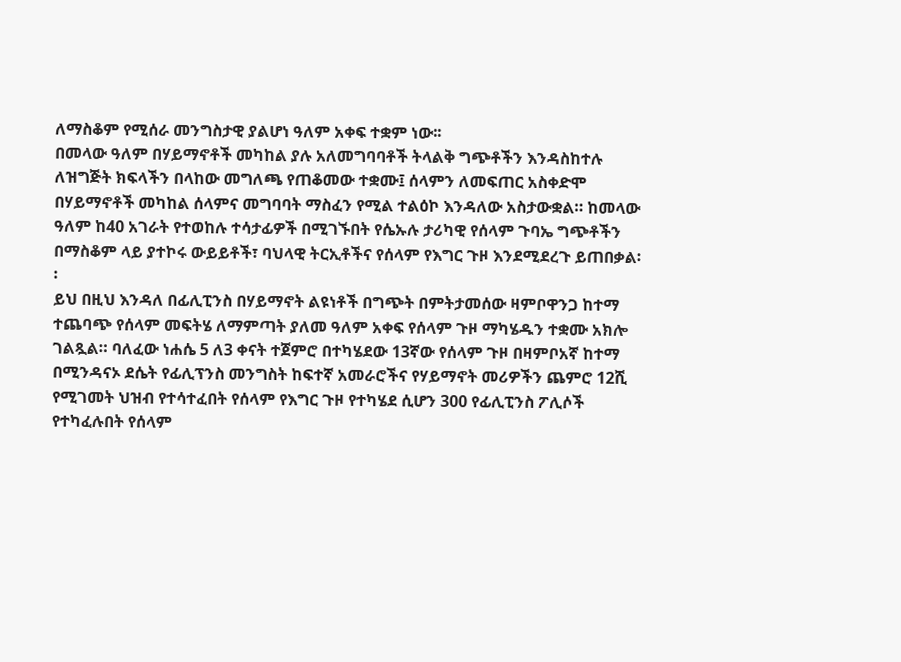ለማስቆም የሚሰራ መንግስታዊ ያልሆነ ዓለም አቀፍ ተቋም ነው፡፡
በመላው ዓለም በሃይማኖቶች መካከል ያሉ አለመግባባቶች ትላልቅ ግጭቶችን እንዳስከተሉ ለዝግጅት ክፍላችን በላከው መግለጫ የጠቆመው ተቋሙ፤ ሰላምን ለመፍጠር አስቀድሞ በሃይማኖቶች መካከል ሰላምና መግባባት ማስፈን የሚል ተልዕኮ እንዳለው አስታውቋል። ከመላው ዓለም ከ40 አገራት የተወከሉ ተሳታፊዎች በሚገኙበት የሴኡሉ ታሪካዊ የሰላም ጉባኤ ግጭቶችን በማስቆም ላይ ያተኮሩ ውይይቶች፣ ባህላዊ ትርኢቶችና የሰላም የእግር ጉዞ እንደሚደረጉ ይጠበቃል፡፡
ይህ በዚህ እንዳለ በፊሊፒንስ በሃይማኖት ልዩነቶች በግጭት በምትታመሰው ዛምቦዋንጋ ከተማ ተጨባጭ የሰላም መፍትሄ ለማምጣት ያለመ ዓለም አቀፍ የሰላም ጉዞ ማካሄዱን ተቋሙ አክሎ ገልጿል። ባለፈው ነሐሴ 5 ለ3 ቀናት ተጀምሮ በተካሄደው 13ኛው የሰላም ጉዞ በዛምቦአኛ ከተማ በሚንዳናኦ ደሴት የፊሊፕንስ መንግስት ከፍተኛ አመራሮችና የሃይማኖት መሪዎችን ጨምሮ 12ሺ የሚገመት ህዝብ የተሳተፈበት የሰላም የእግር ጉዞ የተካሄደ ሲሆን 300 የፊሊፒንስ ፖሊሶች የተካፈሉበት የሰላም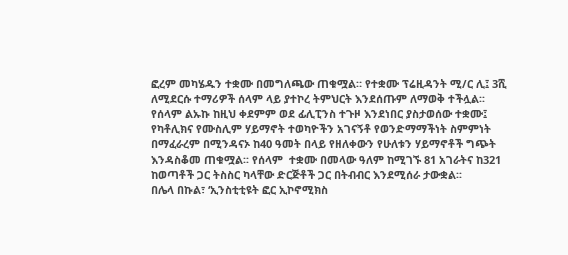ፎረም መካሄዱን ተቋሙ በመግለጫው ጠቁሟል። የተቋሙ ፕሬዚዳንት ሚ/ር ሊ፤ 3ሺ ለሚደርሱ ተማሪዎች ሰላም ላይ ያተኮረ ትምህርት እንደሰጡም ለማወቅ ተችሏል፡፡ የሰላም ልኡኩ ከዚህ ቀደምም ወደ ፊሊፒንስ ተጉዞ እንደነበር ያስታወሰው ተቋሙ፤ የካቶሊክና የሙስሊም ሃይማኖት ተወካዮችን አገናኝቶ የወንድማማችነት ስምምነት በማፈራረም በሚንዳናኦ ከ40 ዓመት በላይ የዘለቀውን የሁለቱን ሃይማኖቶች ግጭት እንዳስቆመ ጠቁሟል፡፡ የሰላም  ተቋሙ በመላው ዓለም ከሚገኙ 81 አገራትና ከ321 ከወጣቶች ጋር ትስስር ካላቸው ድርጅቶች ጋር በትብብር እንደሚሰራ ታውቋል፡፡
በሌላ በኩል፣ ‘ኢንስቲቲዩት ፎር ኢኮኖሚክስ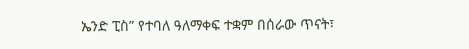ኤንድ ፒስ” የተባለ ዓለማቀፍ ተቋም በሰራው ጥናት፣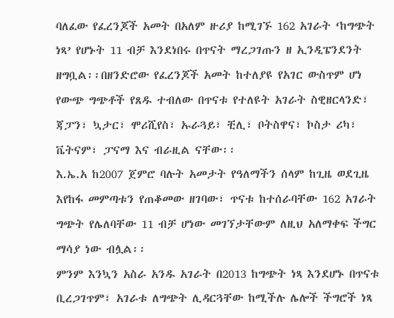ባለፈው የፈረንጆች አመት በአለም ዙሪያ ከሚገኙ 162 አገራት ‘ከግጭት ነጻ’ የሆኑት 11 ብቻ እንደነበሩ በጥናት ማረጋገጡን ዘ ኢንዲፔንደንት ዘግቧል፡፡በዘንድሮው የፈረንጆች አመት ከተለያዩ የአገር ውስጥም ሆነ የውጭ ግጭቶች የጸዱ ተብለው በጥናቱ የተለዩት አገራት ስዊዘርላንድ፣ ጃፓን፣ ኳታር፣ ሞሪሺየስ፣ ኡራጓይ፣ ቺሊ፣ ቦትስዋና፣ ኮስታ ሪካ፣ ቬትናም፣ ፓናማ እና ብራዚል ናቸው፡፡
እ.ኤ.አ ከ2007 ጀምሮ ባሉት አመታት የዓለማችን ሰላም ከጊዜ ወደጊዜ እየከፋ መምጣቱን የጠቆመው ዘገባው፣ ጥናቱ ከተሰራባቸው 162 አገራት ግጭት የሌለባቸው 11 ብቻ ሆነው መገኘታቸውም ለዚህ አለማቀፍ ችግር ማሳያ ነው ብሏል፡፡
ምንም እንኳን አስራ አንዱ አገራት በ2013 ከግጭት ነጻ እንደሆኑ በጥናቱ ቢረጋገጥም፣ አገራቱ ለግጭት ሊዳርጓቸው ከሚችሉ ሌሎች ችግሮች ነጻ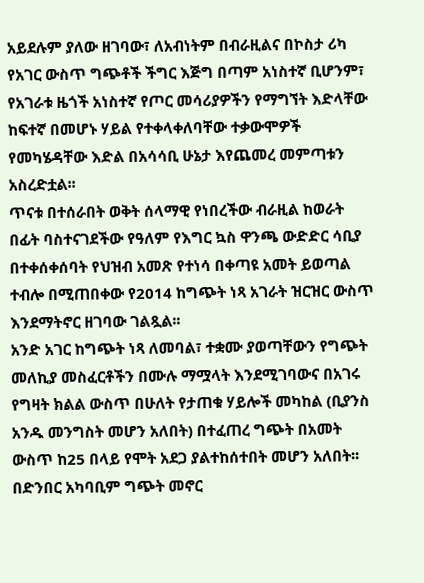አይደሉም ያለው ዘገባው፣ ለአብነትም በብራዚልና በኮስታ ሪካ የአገር ውስጥ ግጭቶች ችግር እጅግ በጣም አነስተኛ ቢሆንም፣ የአገራቱ ዜጎች አነስተኛ የጦር መሳሪያዎችን የማግኘት እድላቸው ከፍተኛ በመሆኑ ሃይል የተቀላቀለባቸው ተቃውሞዎች የመካሄዳቸው እድል በአሳሳቢ ሁኔታ እየጨመረ መምጣቱን አስረድቷል፡፡
ጥናቱ በተሰራበት ወቅት ሰላማዊ የነበረችው ብራዚል ከወራት በፊት ባስተናገደችው የዓለም የእግር ኳስ ዋንጫ ውድድር ሳቢያ በተቀሰቀሰባት የህዝብ አመጽ የተነሳ በቀጣዩ አመት ይወጣል ተብሎ በሚጠበቀው የ2014 ከግጭት ነጻ አገራት ዝርዝር ውስጥ እንደማትኖር ዘገባው ገልጿል፡፡
አንድ አገር ከግጭት ነጻ ለመባል፣ ተቋሙ ያወጣቸውን የግጭት መለኪያ መስፈርቶችን በሙሉ ማሟላት እንደሚገባውና በአገሩ የግዛት ክልል ውስጥ በሁለት የታጠቁ ሃይሎች መካከል (ቢያንስ አንዱ መንግስት መሆን አለበት) በተፈጠረ ግጭት በአመት ውስጥ ከ25 በላይ የሞት አደጋ ያልተከሰተበት መሆን አለበት፡፡ በድንበር አካባቢም ግጭት መኖር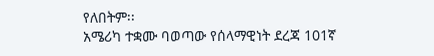የለበትም፡፡
አሜሪካ ተቋሙ ባወጣው የሰላማዊነት ደረጃ 101ኛ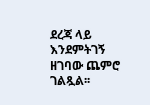ደረጃ ላይ እንደምትገኝ ዘገባው ጨምሮ ገልጿል፡፡